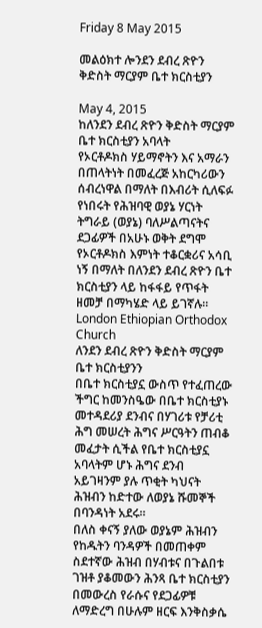Friday 8 May 2015

መልዕክተ ሎንደን ደብረ ጽዮን ቅድስት ማርያም ቤተ ክርስቲያን

May 4, 2015
ከለንደን ደብረ ጽዮን ቅድስት ማርያም ቤተ ክርስቲያን አባላት
የኦርቶዶክስ ሃይማኖትን እና አማራን በጠላትነት በመፈረጅ አከርካሪውን ሰብረነዋል በማለት በእብሪት ሲለፍፉ የነበሩት የሕዝባዊ ወያኔ ሃርነት ትግራይ (ወያኔ) ባለሥልጣናትና ደጋፊዎች በአሁኑ ወቅት ደግሞ የኦርቶዶክስ እምነት ተቆርቋሪና አሳቢ ነኝ በማለት በለንደን ደብረ ጽዮን ቤተ ክርስቲያን ላይ ከፋፋይ የጥፋት ዘመቻ በማካሄድ ላይ ይገኛሉ።
London Ethiopian Orthodox Church
ለንደን ደብረ ጽዮን ቅድስት ማርያም ቤተ ክርስቲያንን
በቤተ ክርስቲያኗ ውስጥ የተፈጠረው ችግር ከመንስዔው በቤተ ክርስቲያኑ መተዳደሪያ ደንብና በሃገሪቱ የቻሪቲ ሕግ መሠረት ሕግና ሥርዓትን ጠብቆ መፈታት ሲችል የቤተ ክርስቲያኗ አባላትም ሆኑ ሕግና ደንብ አይገዛንም ያሉ ጥቂት ካህናት ሕዝብን ከድተው ለወያኔ ሹመኞች በባንዳነት አደሩ።
በለስ ቀናኝ ያለው ወያኔም ሕዝብን የከዱትን ባንዳዎች በመጠቀም ስደተኛው ሕዝብ በሃብቱና በጉልበቱ ገዝቶ ያቆመውን ሕንጻ ቤተ ክርስቲያን በመውረስ የራሱና የደጋፊዎቹ ለማድረግ በሁሉም ዘርፍ እንቅስቃሴ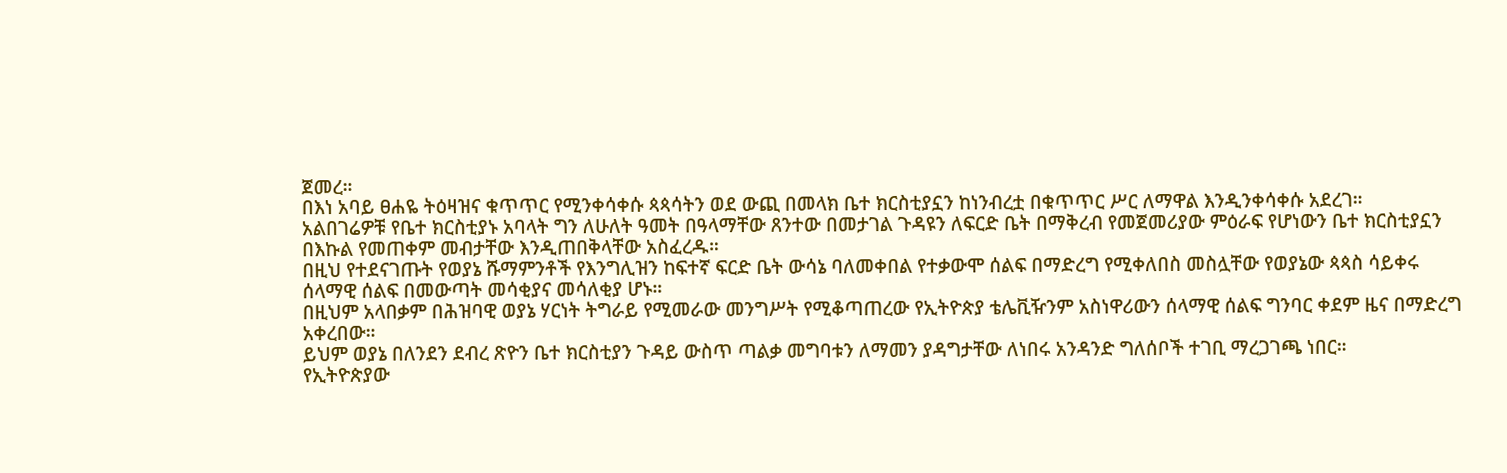ጀመረ።
በእነ አባይ ፀሐዬ ትዕዛዝና ቁጥጥር የሚንቀሳቀሱ ጳጳሳትን ወደ ውጪ በመላክ ቤተ ክርስቲያኗን ከነንብረቷ በቁጥጥር ሥር ለማዋል እንዲንቀሳቀሱ አደረገ።
አልበገሬዎቹ የቤተ ክርስቲያኑ አባላት ግን ለሁለት ዓመት በዓላማቸው ጸንተው በመታገል ጉዳዩን ለፍርድ ቤት በማቅረብ የመጀመሪያው ምዕራፍ የሆነውን ቤተ ክርስቲያኗን በእኩል የመጠቀም መብታቸው እንዲጠበቅላቸው አስፈረዱ።
በዚህ የተደናገጡት የወያኔ ሹማምንቶች የእንግሊዝን ከፍተኛ ፍርድ ቤት ውሳኔ ባለመቀበል የተቃውሞ ሰልፍ በማድረግ የሚቀለበስ መስሏቸው የወያኔው ጳጳስ ሳይቀሩ ሰላማዊ ሰልፍ በመውጣት መሳቂያና መሳለቂያ ሆኑ።
በዚህም አላበቃም በሕዝባዊ ወያኔ ሃርነት ትግራይ የሚመራው መንግሥት የሚቆጣጠረው የኢትዮጵያ ቴሌቪዥንም አስነዋሪውን ሰላማዊ ሰልፍ ግንባር ቀደም ዜና በማድረግ አቀረበው።
ይህም ወያኔ በለንደን ደብረ ጽዮን ቤተ ክርስቲያን ጉዳይ ውስጥ ጣልቃ መግባቱን ለማመን ያዳግታቸው ለነበሩ አንዳንድ ግለሰቦች ተገቢ ማረጋገጫ ነበር።
የኢትዮጵያው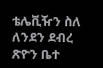ቴሌቪዥን ስለ ለንደን ደብረ ጽዮን ቤተ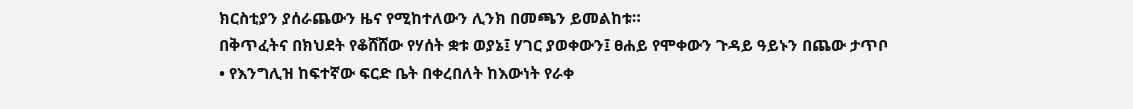ክርስቲያን ያሰራጨውን ዜና የሚከተለውን ሊንክ በመጫን ይመልከቱ።
በቅጥፈትና በክህደት የቆሸሸው የሃሰት ቋቱ ወያኔ፤ ሃገር ያወቀውን፤ ፀሐይ የሞቀውን ጉዳይ ዓይኑን በጨው ታጥቦ
• የእንግሊዝ ከፍተኛው ፍርድ ቤት በቀረበለት ከእውነት የራቀ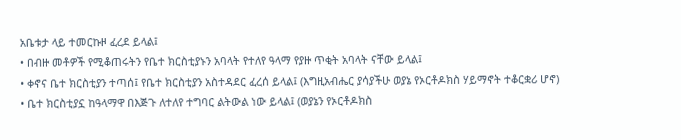አቤቱታ ላይ ተመርኩዞ ፈረደ ይላል፤
• በብዙ መቶዎች የሚቆጠሩትን የቤተ ክርስቲያኑን አባላት የተለየ ዓላማ የያዙ ጥቂት አባላት ናቸው ይላል፤
• ቀኖና ቤተ ክርስቲያን ተጣሰ፤ የቤተ ክርስቲያን አስተዳደር ፈረሰ ይላል፤ (እግዚአብሔር ያሳያችሁ ወያኔ የኦርቶዶክስ ሃይማኖት ተቆርቋሪ ሆኖ)
• ቤተ ክርስቲያኗ ከዓላማዋ በእጅጉ ለተለየ ተግባር ልትውል ነው ይላል፤ (ወያኔን የኦርቶዶክስ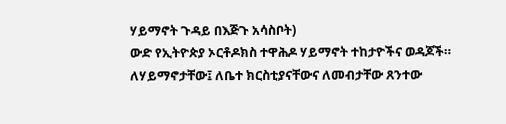ሃይማኖት ጉዳይ በእጅጉ አሳስቦት)
ውድ የኢትዮጵያ ኦርቶዶክስ ተዋሕዶ ሃይማኖት ተከታዮችና ወዳጆች። ለሃይማኖታቸው፤ ለቤተ ክርስቲያናቸውና ለመብታቸው ጸንተው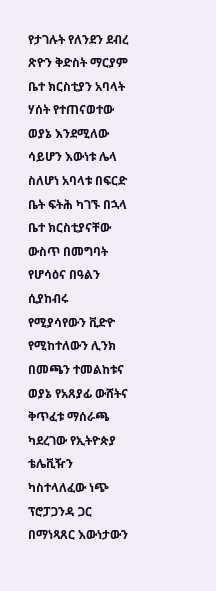የታገሉት የለንደን ደብረ ጽዮን ቅድስት ማርያም ቤተ ክርስቲያን አባላት ሃሰት የተጠናወተው ወያኔ እንደሚለው ሳይሆን እውነቱ ሌላ ስለሆነ አባላቱ በፍርድ ቤት ፍትሕ ካገኙ በኋላ ቤተ ክርስቲያናቸው ውስጥ በመግባት የሆሳዕና በዓልን ሲያከብሩ የሚያሳየውን ቪድዮ የሚከተለውን ሊንክ በመጫን ተመልከቱና ወያኔ የአጸያፊ ውሸትና ቅጥፈቱ ማሰራጫ ካደረገው የኢትዮጵያ ቴሌቪዥን ካስተላለፈው ነጭ ፕሮፓጋንዳ ጋር በማነጻጸር እውነታውን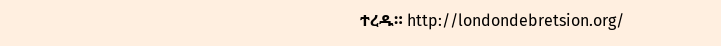ተረዱ። http://londondebretsion.org/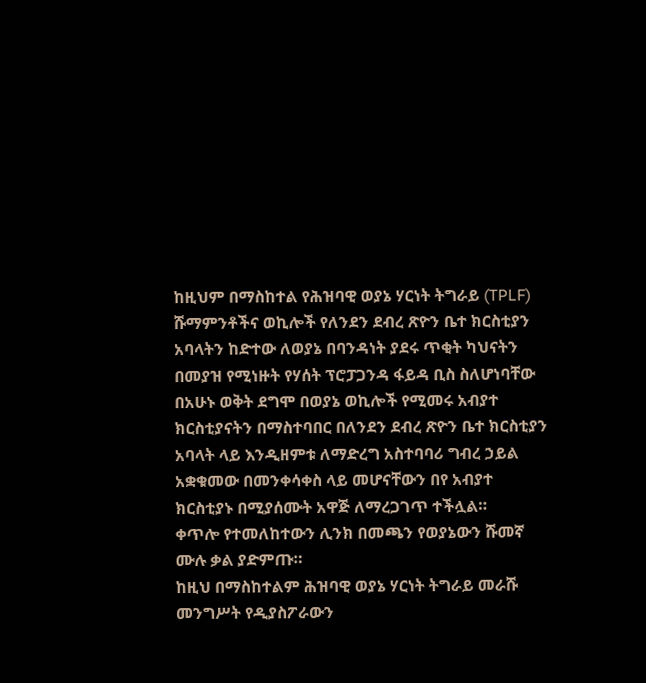ከዚህም በማስከተል የሕዝባዊ ወያኔ ሃርነት ትግራይ (TPLF) ሹማምንቶችና ወኪሎች የለንደን ደብረ ጽዮን ቤተ ክርስቲያን አባላትን ከድተው ለወያኔ በባንዳነት ያደሩ ጥቂት ካህናትን በመያዝ የሚነዙት የሃሰት ፕሮፓጋንዳ ፋይዳ ቢስ ስለሆነባቸው በአሁኑ ወቅት ደግሞ በወያኔ ወኪሎች የሚመሩ አብያተ ክርስቲያናትን በማስተባበር በለንደን ደብረ ጽዮን ቤተ ክርስቲያን አባላት ላይ እንዲዘምቱ ለማድረግ አስተባባሪ ግብረ ኃይል አቋቁመው በመንቀሳቀስ ላይ መሆናቸውን በየ አብያተ ክርስቲያኑ በሚያሰሙት አዋጅ ለማረጋገጥ ተችሏል።
ቀጥሎ የተመለከተውን ሊንክ በመጫን የወያኔውን ሹመኛ ሙሉ ቃል ያድምጡ።
ከዚህ በማስከተልም ሕዝባዊ ወያኔ ሃርነት ትግራይ መራሹ መንግሥት የዲያስፖራውን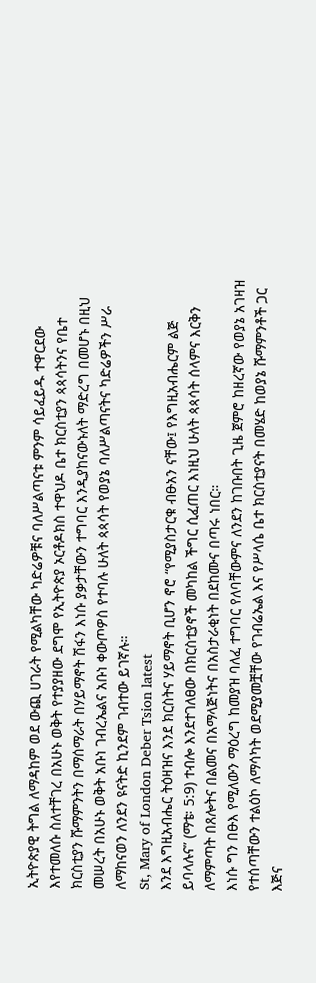ኢትዮጵያዊ ትግል ለማዳከም ወደ ውጪ ሀገራት የሚልካቸው ካድሬዎቹና ባለሥልጣናቱ ምንም ሳይፈይዱ ተዋርደው እየተመለሱ ስለተቸገረ በአሁኑ ወቅት የተያያዘው ደግሞ የኢትዮጵያ ኦርቶዶክስ ተዋህዶ ቤተ ክርስቲያን ጳጳሳትንና የቤተ ክርስቲያን ሹማምንትን በማሰማራት በሃይማኖት ሽፋን እነሱ ያቃታቸውን ተግባር እንዲያከናውኑለት ማድረግ በመሆኑ በዚህ መሠረት በአሁኑ ወቅት አቡነ ገብረኤልና አቡነ ቀውጦዎስ የተባሉ ሁለት ጳጳሳት የወያኔ ባለሥልጣናትና ካድሬዎችን ሥራ ለማከናወን ለንደን ዩናትድ ኪንደም ገብተው ይገኛሉ።
St, Mary of London Deber Tsion latest
እንደ እግዚአብሔር ትዕዛዝና እንደ ክርስትና ሃይማኖት ቢሆን ኖሮ “የሚያስታርቁ ብፁአን ናቸው፤ የእግዚአብሔርም ልጅ ይባላሉና” (ማቴ፡ 5:9) ተብሎ እንደተገለፀው በክርስቲያኖች መካከል ችግር ሲፈጠር እነዚህ ሁለት ጳጳሳት ሰላምና እርቅን ለማምጣት በጸሎትና በልመና በአማላጅነትና በአስታራቂነት በደከሙና በጣሩ ነበር።
እነሱ ግን በፁእ የሚለውን ማዕረግ ከመያዝ ባለፈ ተግባር የለባቸውምና ለንደን ከገቡበት ጊዜ ጀምሮ ከዘረኛው የወያኔ አገዛዝ የተሰጣቸውን ተልዕኮ ለማሳካት ወደሚያመቿቸው የገብሬኤል እና የሥላሴ ቤተ ክርስቲያናት በመሄድ ከወያኔ ሹማምንቶች ጋር እጅና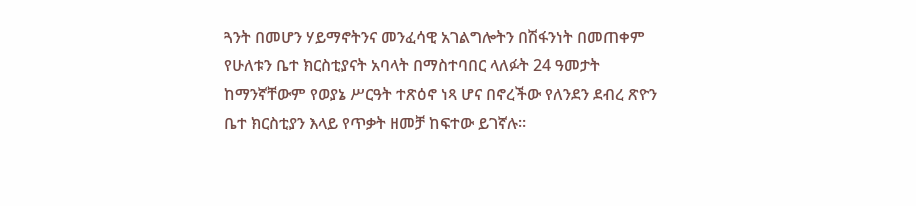ጓንት በመሆን ሃይማኖትንና መንፈሳዊ አገልግሎትን በሽፋንነት በመጠቀም የሁለቱን ቤተ ክርስቲያናት አባላት በማስተባበር ላለፉት 24 ዓመታት ከማንኛቸውም የወያኔ ሥርዓት ተጽዕኖ ነጻ ሆና በኖረችው የለንደን ደብረ ጽዮን ቤተ ክርስቲያን እላይ የጥቃት ዘመቻ ከፍተው ይገኛሉ።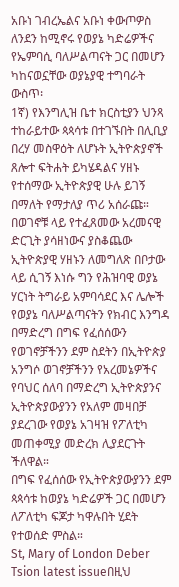አቡነ ገብረኤልና አቡነ ቀውጦዎስ ለንደን ከሚኖሩ የወያኔ ካድሬዎችና የኤምባሲ ባለሥልጣናት ጋር በመሆን ካከናወኗቸው ወያኔያዊ ተግባራት ውስጥ፡
1ኛ) የእንግሊዝ ቤተ ክርስቲያን ህንጻ ተከራይተው ጳጳሳቱ በተገኙበት በሊቢያ በረሃ መስዋዕት ለሆኑት ኢትዮጵያኖች ጸሎተ ፍትሐት ይካሄዳልና ሃዘኑ የተሰማው ኢትዮጵያዊ ሁሉ ይገኝ በማለት የማታለያ ጥሪ አሰራጩ።
በወገኖቹ ላይ የተፈጸመው አረመናዊ ድርጊት ያሳዘነውና ያስቆጨው ኢትዮጵያዊ ሃዘኑን ለመግለጽ በቦታው ላይ ሲገኝ እነሱ ግን የሕዝባዊ ወያኔ ሃርነት ትግራይ አምባሳደር እና ሌሎች የወያኔ ባለሥልጣናትን የክብር እንግዳ በማድረግ በግፍ የፈሰሰውን የወገኖቻችንን ደም ስደትን በኢትዮጵያ አንግሶ ወገኖቻችንን የአረመኔዎችና የባህር ሰለባ በማድረግ ኢትዮጵያንና ኢትዮጵያውያንን የአለም መዛበቻ ያደረገው የወያኔ አገዛዝ የፖለቲካ መጠቀሚያ መድረክ ሊያደርጉት ችለዋል።
በግፍ የፈሰሰው የኢትዮጵያውያንን ደም ጳጳሳቱ ከወያኔ ካድሬዎች ጋር በመሆን ለፖለቲካ ፍጆታ ካዋሉበት ሂደት የተወሰድ ምስል።
St, Mary of London Deber Tsion latest issueበዚህ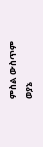ምስል ውስጥም ወያኔ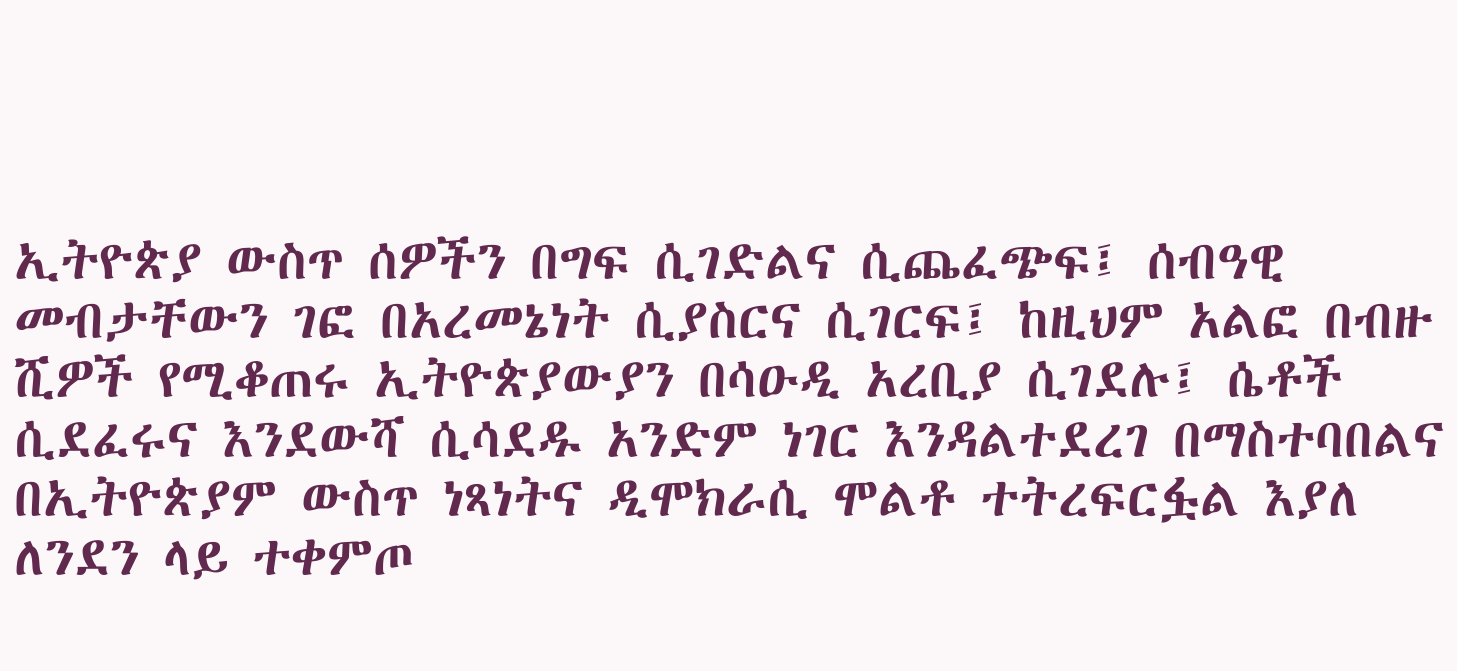ኢትዮጵያ ውስጥ ሰዎችን በግፍ ሲገድልና ሲጨፈጭፍ፤ ሰብዓዊ መብታቸውን ገፎ በአረመኔነት ሲያስርና ሲገርፍ፤ ከዚህም አልፎ በብዙ ሺዎች የሚቆጠሩ ኢትዮጵያውያን በሳዑዲ አረቢያ ሲገደሉ፤ ሴቶች ሲደፈሩና እንደውሻ ሲሳደዱ አንድም ነገር እንዳልተደረገ በማስተባበልና በኢትዮጵያም ውስጥ ነጻነትና ዲሞክራሲ ሞልቶ ተትረፍርፏል እያለ ለንደን ላይ ተቀምጦ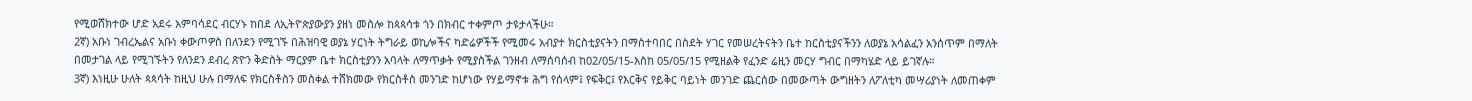የሚወሸክተው ሆድ አደሩ አምባሳደር ብርሃኑ ከበደ ለኢትዮጵያውያን ያዘነ መስሎ ከጳጳሳቱ ጎን በክብር ተቀምጦ ታዩታላችሁ።
2ኛ) አቡነ ገብረኤልና አቡነ ቀውጦዎስ በለንደን የሚገኙ በሕዝባዊ ወያኔ ሃርነት ትግራይ ወኪሎችና ካድሬዎችች የሚመሩ አብያተ ክርስቲያናትን በማስተባበር በስደት ሃገር የመሠረትናትን ቤተ ከርስቲያናችንን ለወያኔ አሳልፈን አንሰጥም በማለት በመታገል ላይ የሚገኙትን የለንደን ደብረ ጽዮን ቅድስት ማርያም ቤተ ክርስቲያንን አባላት ለማጥቃት የሚያስችል ገንዘብ ለማሰባሰብ ከ02/05/15-እስከ 05/05/15 የሚዘልቅ የፈንድ ሬዚን መርሃ ግብር በማካሄድ ላይ ይገኛሉ።
3ኛ) እነዚሁ ሁለት ጳጳሳት ከዚህ ሁሉ በማለፍ የክርስቶስን መስቀል ተሸክመው የክርስቶስ መንገድ ከሆነው የሃይማኖቱ ሕግ የሰላም፤ የፍቅር፤ የእርቅና የይቅር ባይነት መንገድ ጨርሰው በመውጣት ውግዘትን ለፖለቲካ መሣሪያነት ለመጠቀም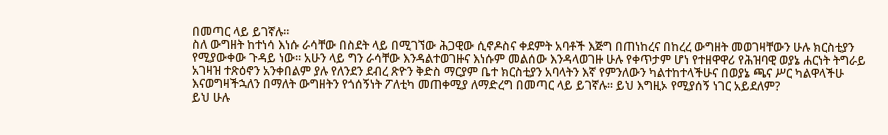በመጣር ላይ ይገኛሉ።
ስለ ውግዘት ከተነሳ እነሱ ራሳቸው በስደት ላይ በሚገኘው ሕጋዊው ሲኖዶስና ቀደምት አባቶች እጅግ በጠነከረና በከረረ ውግዘት መወገዛቸውን ሁሉ ክርስቲያን የሚያውቀው ጉዳይ ነው። አሁን ላይ ግን ራሳቸው እንዳልተወገዙና እነሱም መልሰው እንዳላወገዙ ሁሉ የቀጥታም ሆነ የተዘዋዋሪ የሕዝባዊ ወያኔ ሐርነት ትግራይ አገዛዝ ተጽዕኖን አንቀበልም ያሉ የለንደን ደብረ ጽዮን ቅድስ ማርያም ቤተ ክርስቲያን አባላትን እኛ የምንለውን ካልተከተላችሁና በወያኔ ጫና ሥር ካልዋላችሁ እናወግዛችኋለን በማለት ውግዘትን የጎሰኝነት ፖለቲካ መጠቀሚያ ለማድረግ በመጣር ላይ ይገኛሉ። ይህ እግዚኦ የሚያሰኝ ነገር አይደለም?
ይህ ሁሉ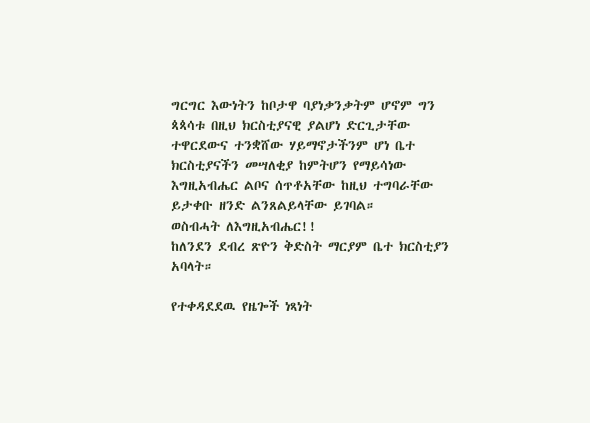ግርግር እውነትን ከቦታዋ ባያነቃንቃትም ሆኖም ግን ጳጳሳቱ በዚህ ክርስቲያናዊ ያልሆነ ድርጊታቸው ተዋርደውና ተንቋሸው ሃይማኖታችንም ሆነ ቤተ ክርስቲያናችን መሣለቂያ ከምትሆን የማይሳነው እግዚአብሔር ልቦና ሰጥቶአቸው ከዚህ ተግባራቸው ይታቀቡ ዘንድ ልንጸልይላቸው ይገባል።
ወስብሓት ለእግዚአብሔር!!
ከለንደን ደብረ ጽዮን ቅድስት ማርያም ቤተ ክርስቲያን አባላት።

የተቀዳደደዉ የዜጐች ነጻነት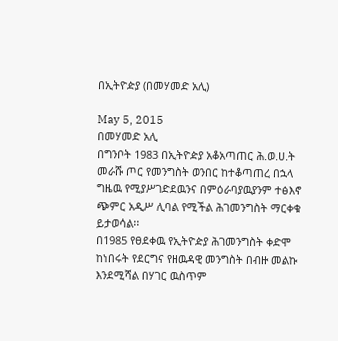በኢትዮዽያ (በመሃመድ አሊ)

May 5, 2015
በመሃመድ አሊ
በግንቦት 1983 በኢትዮዽያ አቆአጣጠር ሕ.ወ.ሀ.ት መራሹ ጦር የመንግስት ወንበር ከተቆጣጠረ በኋላ ግዜዉ የሚያሥገድደዉንና በምዕራባያዉያንም ተፅእኖ ጭምር አዲሥ ሊባል የሚችል ሕገመንግስት ማርቀቁ ይታወሳል፡፡
በ1985 የፀደቀዉ የኢትዮዽያ ሕገመንግስት ቀድሞ ከነበሩት የደርግና የዘዉዳዊ መንግስት በብዙ መልኩ እንደሚሻል በሃገር ዉስጥም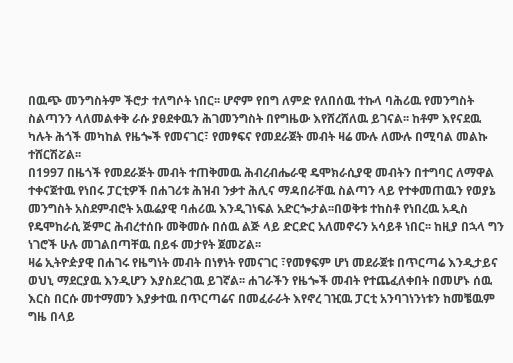በዉጭ መንግስትም ችሮታ ተለግሶት ነበር፡፡ ሆኖም የበግ ለምድ የለበሰዉ ተኩላ ባሕሪዉ የመንግስት ስልጣንን ላለመልቀቅ ራሱ ያፀደቀዉን ሕገመንግስት በየግዜው እየሸረሸለዉ ይገናል፡፡ ከቶም እየናደዉ ካሉት ሕጎች መካከል የዜጐች የመናገር፣ የመፃፍና የመደራጀት መብት ዛሬ ሙሉ ለሙሉ በሚባል መልኩ ተሸርሽፘል፡፡
በ1997 በዜጎች የመደራጅት መብት ተጠቅመዉ ሕብረብሔራዊ ዴሞክራሲያዊ መብትን በተግባር ለማዋል ተቀናጀተዉ የነበሩ ፓርቲዎች በሐገሪቱ ሕዝብ ንቃተ ሕሊና ማዳበራቸዉ ስልጣን ላይ የተቀመጠዉን የወያኔ መንግስት አስደምብሮት አዉሬያዊ ባሐሪዉ እንዲገነፍል አድርጐታል፡፡በወቅቱ ተከስቶ የነበረዉ አዲስ የዴሞከራሲ ጅምር ሕብረተሰቡ መቅመሱ በሰዉ ልጅ ላይ ድርድር አለመኖሩን አሳይቶ ነበር፡፡ ከዚያ በኋላ ግን ነገሮች ሁሉ መገልበጣቸዉ በይፋ መታየት ጀመፘል፡፡
ዛሬ ኢትዮዽያዊ በሐገሩ የዜግነት መብት በነፃነት የመናገር ፣የመፃፍም ሆነ መደራጀቱ በጥርጣሬ እንዲታይና ወህኒ ማደርያዉ እንዲሆን እያስደረገዉ ይገኛል፡፡ ሐገራችን የዜጐች መብት የተጨፈለቀበት በመሆኑ ሰዉ እርስ በርሱ መተማመን እያቃተዉ በጥርጣሬና በመፈራራት እየኖረ ገዢዉ ፓርቲ አንባገነንነቱን ከመቼዉም ግዜ በላይ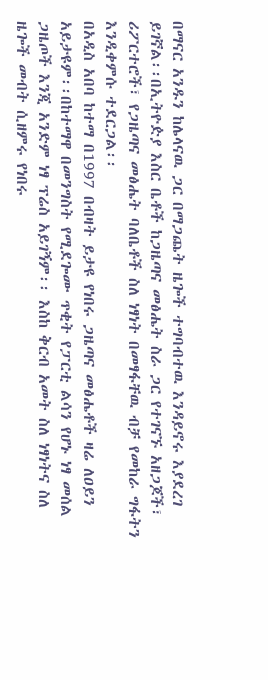በማናር አንዱን ከሌላናዉ ጋር በማጋጨት ዜጐች ተግባብተዉ እንዳይኖሩ እያደረገ ይገኛል፡፡በኢትዮዽያ እስር ቤቶች ከጋዜጣና መፅሔት ስራ ጋር የተገናኙ አዘጋጆች፣ ሪፖርተሮች፣ የጋዜጣና መፅሔት ባለቤቶች ስለ ነፃነት በመፃፋቸዉ ብቻ የመከራ ግፋትን እንዲቀምሱ ተደርጋል፡፡
በአዲስ አበባ ከተማ በ1997 በብዛት ይታዩ የነበሩ ጋዜጣና መፅሔቶች ዛሬ ለዐይን አይታዩም፡፡በከተማዋ በመንግስት የሚደጐሙ ጥቂት የፓርቲ ልሳን የሆኑ ነፃ መሰል ጋዜጦች እንጂ አንድም ነፃ ፕሬስ አይገኝም፡፡ እስከ ቅርብ አመት ስለ ነፃነትና ስለ ዜጐች መብት ሲዘምሩ የነበሩ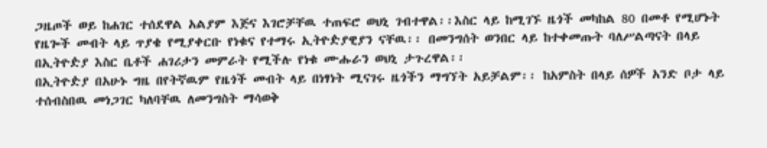ጋዜጦች ወይ ከሐገር ተሰደዋል አልያም እጅና እገሮቻቸዉ ተጠፍሮ ወህኒ ገብተዋል፡፡እስር ላይ ከሚገኙ ዜጎች መካከል 80 በመቶ የሚሆኑት የዜጐች መብት ላይ ጥያቄ የሚያቀርቡ የነቁና የተማሩ ኢትዮዽያዊያን ናቸዉ፡፡ በመንግሰት ወንበር ላይ ከተቀመጡት ባለሥልጣናት በላይ በኢትዮዽያ እስር ቤቶች ሐገሪታን መምራት የሚችሉ የነቁ ሙሑራን ወህኒ ታጉረዋል፡፡
በኢትዮዽያ በአሁኑ ግዜ በየትኛዉም የዜጎች መብት ላይ በነፃነት ሚናገሩ ዜጎችን ማግኘት አይቻልም፡፡ ከአምስት በላይ ሰዎች አንድ ቦታ ላይ ተሰብስበዉ መነጋገር ካለባቸዉ ለመንግስት ማሳወቅ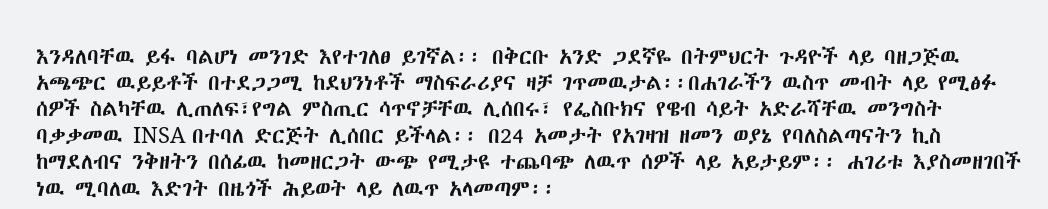እንዳለባቸዉ ይፋ ባልሆነ መንገድ እየተገለፀ ይገኛል፡፡ በቅርቡ አንድ ጋደኛዬ በትምህርት ጉዳዮች ላይ ባዘጋጅዉ አጫጭር ዉይይቶች በተደጋጋሚ ከደህንነቶች ማስፍራሪያና ዛቻ ገጥመዉታል፡፡በሐገራችን ዉስጥ መብት ላይ የሚፅፉ ሰዎች ስልካቸዉ ሊጠለፍ፣የግል ምስጢር ሳጥኖቻቸዉ ሊሰበሩ፣ የፌስቡክና የዌብ ሳይት አድራሻቸዉ መንግስት ባቃቃመዉ INSA በተባለ ድርጅት ሊሰበር ይችላል፡፡ በ24 አመታት የአገዛዝ ዘመን ወያኔ የባለስልጣናትን ኪስ ከማደለብና ንቅዘትን በሰፊዉ ከመዘርጋት ውጭ የሚታዩ ተጨባጭ ለዉጥ ሰዎች ላይ አይታይም፡፡ ሐገሪቱ እያስመዘገበች ነዉ ሚባለዉ እድገት በዜጎች ሕይወት ላይ ለዉጥ አላመጣም፡፡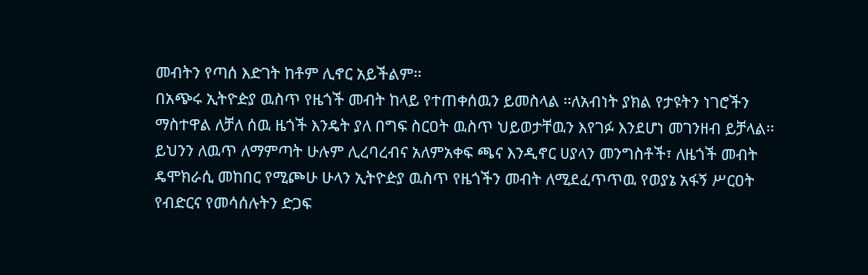መብትን የጣሰ እድገት ከቶም ሊኖር አይችልም፡፡
በአጭሩ ኢትዮዽያ ዉስጥ የዜጎች መብት ከላይ የተጠቀሰዉን ይመስላል ፡፡ለአብነት ያክል የታዩትን ነገሮችን ማስተዋል ለቻለ ሰዉ ዜጎች እንዴት ያለ በግፍ ስርዐት ዉስጥ ህይወታቸዉን እየገፉ እንደሆነ መገንዘብ ይቻላል፡፡ ይህንን ለዉጥ ለማምጣት ሁሉም ሊረባረብና አለምአቀፍ ጫና እንዲኖር ሀያላን መንግስቶች፣ ለዜጎች መብት ዴሞክራሲ መከበር የሚጮሁ ሁላን ኢትዮዽያ ዉስጥ የዜጎችን መብት ለሚደፈጥጥዉ የወያኔ አፋኝ ሥርዐት የብድርና የመሳሰሉትን ድጋፍ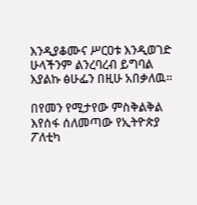እንዲያቆሙና ሥርዐቱ እንዲወገድ ሁላችንም ልንረባረብ ይግባል እያልኩ ፅሁፌን በዚሁ አበቃለዉ፡፡

በየመን የሚታየው ምስቅልቅል እየሰፋ ሰለመጣው የኢትዮጵያ ፖለቲካ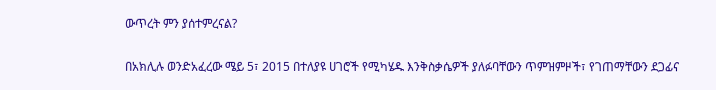ውጥረት ምን ያሰተምረናል?

በአክሊሉ ወንድአፈረው ሜይ 5፣ 2015 በተለያዩ ሀገሮች የሚካሄዱ እንቅስቃሴዎች ያለፉባቸውን ጥምዝምዞች፣ የገጠማቸውን ደጋፊና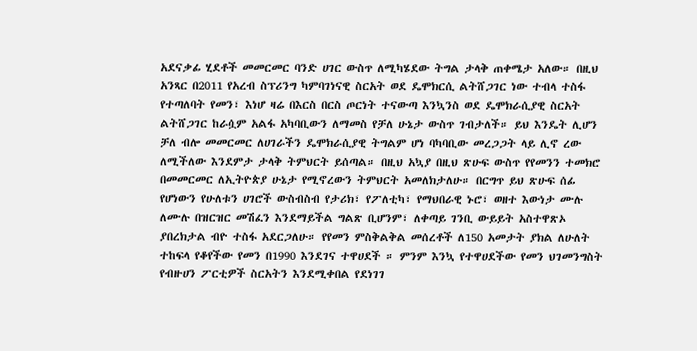አደናቃፊ ሂደቶች መመርመር ባንድ ሀገር ውስጥ ለሚካሄደው ትግል ታላቅ ጠቀሜታ አለው። በዚህ አንጻር በ2011 የአረብ ስፕሪንግ ካምባገነናዊ ስርአት ወደ ዴሞክርሲ ልትሸጋገር ነው ተብላ ተስፋ የተጣለባት የመን፣ እነሆ ዛሬ በእርስ በርስ ጦርነት ተናውጣ እንኳንስ ወደ ዴሞክራሲያዊ ስርአት ልትሸጋገር ከራሷም አልፋ አካባቢውን ለማመስ የቻለ ሁኔታ ውስጥ ገብታለች። ይህ እንዴት ሊሆን ቻለ ብሎ መመርመር ለሀገራችን ዴሞክራሲያዊ ትግልም ሆነ ባካባቢው መረጋጋት ላይ ሊኖ ረው ለሚችለው እንደምታ ታላቅ ትምህርት ይሰጣል። በዚህ አኳያ በዚህ ጽሁፍ ውስጥ የየመንን ተመክሮ በመመርመር ለኢትዮጵያ ሁኔታ የሚኖረውን ትምህርት አመለክታለሁ። በርግጥ ይህ ጽሁፍ ሰፊ የሆነውን የሁለቱን ሀገሮች ውስብስብ የታሪክ፣ የፖለቲካ፣ የማህበራዊ ኑሮ፣ ወዘተ እውነታ ሙሉ ለሙሉ በዝርዝር መሽፈን እንደማይችል ግልጽ ቢሆንም፣ ለቀጣይ ገንቢ ውይይት አስተዋጽኦ ያበረክታል ብዮ ተስፋ አደርጋለሁ። የየመን ምስቅልቅል መሰረቶች ለ150 አመታት ያክል ለሁለት ተከፍላ የቆየችው የመን በ1990 እንደገና ተዋሀደች ። ምንም እንኳ የተዋሀደችው የመን ህገመንግስት የብዙሀን ፖርቲዎች ስርአትን እንደሚቀበል የደነገገ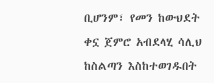ቢሆንም፣ የመን ከውህደት ቀኗ ጀምሮ አብደላሂ ሳሊህ ከስልጣን እስከተወገዱበት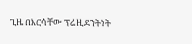ጊዜ በእርሳቸው ፕሬዚደንትነት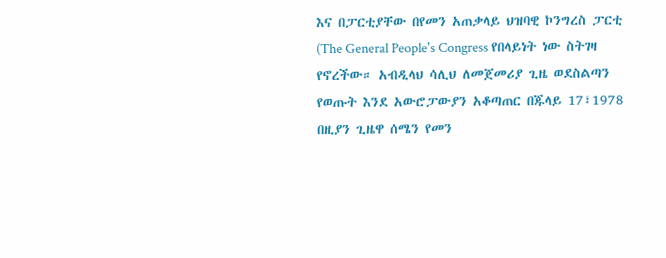እና በፓርቲያቸው በየመን አጠቃላይ ህዝባዊ ኮንግረስ ፓርቲ (The General People's Congress የበላይነት ነው ስትገዛ የኖረችው። አብዲላህ ሳሊህ ለመጀመሪያ ጊዜ ወደስልጣን የወጡት እንደ አውሮፓውያን አቆጣጠር በጁላይ 17፣1978 በዚያን ጊዜዋ ሰሜን የመን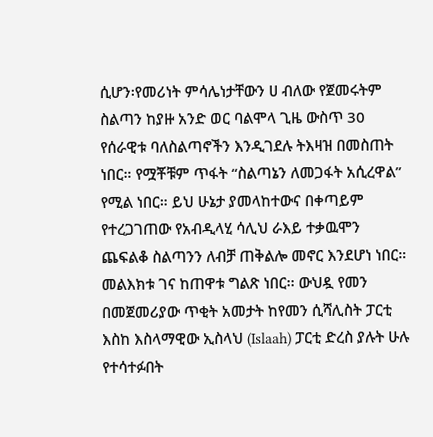ሲሆን፡የመሪነት ምሳሌነታቸውን ሀ ብለው የጀመሩትም ስልጣን ከያዙ አንድ ወር ባልሞላ ጊዜ ውስጥ 30 የሰራዊቱ ባለስልጣኖችን እንዲገደሉ ትእዛዝ በመስጠት ነበር። የሟቾቹም ጥፋት “ስልጣኔን ለመጋፋት አሲረዋል” የሚል ነበር። ይህ ሁኔታ ያመላከተውና በቀጣይም የተረጋገጠው የአብዲላሂ ሳሊህ ራእይ ተቃዉሞን ጨፍልቆ ስልጣንን ለብቻ ጠቅልሎ መኖር እንደሆነ ነበር። መልእክቱ ገና ከጠዋቱ ግልጽ ነበር፡፡ ውህዷ የመን በመጀመሪያው ጥቂት አመታት ከየመን ሲሻሊስት ፓርቲ እስከ እስላማዊው ኢስላህ (Islaah) ፓርቲ ድረስ ያሉት ሁሉ የተሳተፉበት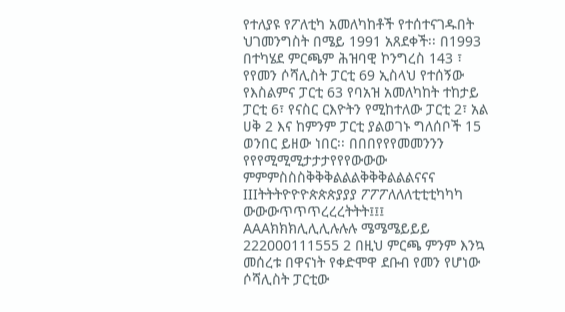የተለያዩ የፖለቲካ አመለካከቶች የተሰተናገዱበት ህገመንግስት በሜይ 1991 አጸደቀች፡፡ በ1993 በተካሄደ ምርጫም ሕዝባዊ ኮንግረስ 143 ፣ የየመን ሶሻሊስት ፓርቲ 69 ኢስላህ የተሰኝው የእስልምና ፓርቲ 63 የባአዝ አመለካከት ተከታይ ፓርቲ 6፣ የናስር ርእዮትን የሚከተለው ፓርቲ 2፣ አል ሀቅ 2 እና ከምንም ፓርቲ ያልወገኑ ግለሰቦች 15 ወንበር ይዘው ነበር፡፡ በበበየየየመመንንን የየየሚሚሚታታታየየየውውው ምምምስስስቅቅቅልልልቅቅቅልልልናናና IIIትትትዮዮዮጵጵጵያያያ ፖፖፖለለለቲቲቲካካካ ውውውጥጥጥረረረትትት፤፤፤ AAAክክክሊሊሊሉሉሉ ሜሜሜይይይ 222000111555 2 በዚህ ምርጫ ምንም እንኳ መሰረቱ በዋናነት የቀድሞዋ ደቡብ የመን የሆነው ሶሻሊስት ፓርቲው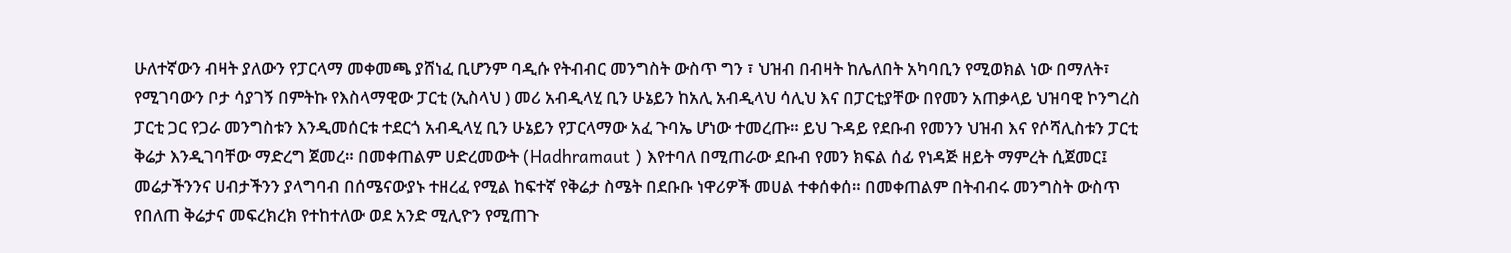ሁለተኛውን ብዛት ያለውን የፓርላማ መቀመጫ ያሸነፈ ቢሆንም ባዲሱ የትብብር መንግስት ውስጥ ግን ፣ ህዝብ በብዛት ከሌለበት አካባቢን የሚወክል ነው በማለት፣ የሚገባውን ቦታ ሳያገኝ በምትኩ የእስላማዊው ፓርቲ (ኢስላህ ) መሪ አብዲላሂ ቢን ሁኔይን ከአሊ አብዲላህ ሳሊህ እና በፓርቲያቸው በየመን አጠቃላይ ህዝባዊ ኮንግረስ ፓርቲ ጋር የጋራ መንግስቱን እንዲመሰርቱ ተደርጎ አብዲላሂ ቢን ሁኔይን የፓርላማው አፈ ጉባኤ ሆነው ተመረጡ። ይህ ጉዳይ የደቡብ የመንን ህዝብ እና የሶሻሊስቱን ፓርቲ ቅሬታ እንዲገባቸው ማድረግ ጀመረ። በመቀጠልም ሀድረመውት (Hadhramaut ) እየተባለ በሚጠራው ደቡብ የመን ክፍል ሰፊ የነዳጅ ዘይት ማምረት ሲጀመር፤ መሬታችንንና ሀብታችንን ያላግባብ በሰሜናውያኑ ተዘረፈ የሚል ከፍተኛ የቅሬታ ስሜት በደቡቡ ነዋሪዎች መሀል ተቀሰቀሰ። በመቀጠልም በትብብሩ መንግስት ውስጥ የበለጠ ቅሬታና መፍረክረክ የተከተለው ወደ አንድ ሚሊዮን የሚጠጉ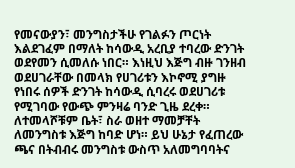የመናውያን፣ መንግስታችሁ የገልፉን ጦርነት እልደገፈም በማለት ከሳውዲ አረቢያ ተባረው ድንገት ወደየመን ሲመለሱ ነበር። እነዚህ እጅግ ብዙ ገንዘብ ወደሀገራቸው በመላክ የሀገሪቱን እኮኖሚ ያግዙ የነበሩ ሰዎች ድንገት ከሳውዲ ሲባረሩ ወደሀገሪቱ የሚገባው የውጭ ምንዛሬ ባንድ ጊዜ ደረቀ። ለተመላሾቹም ቤት፣ ስራ ወዘተ ማመቻቸት ለመንግስቱ እጅግ ከባድ ሆነ። ይህ ሁኔታ የፈጠረው ጫና በትብብሩ መንግስቱ ውስጥ አለመግባባትና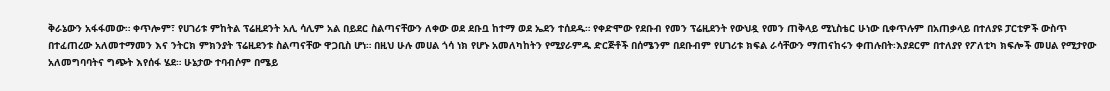ቅራኔውን አፋፋመው። ቀጥሎም፣ የሀገሪቱ ምከትል ፕሬዚደንት አሊ ሳሊም አል በይደር ስልጣናቸውን ለቀው ወደ ደቡቧ ከተማ ወደ ኤደን ተሰደዱ። የቀድሞው የደቡብ የመን ፕሬዚደንት የውህዷ የመን ጠቅላይ ሚኒስቴር ሁነው ቢቀጥሉም በአጠቃላይ በተለያዩ ፓርቲዎች ውስጥ በተፈጠረው አለመተማመን እና ንትርክ ምክንያት ፕሬዚደንቱ ስልጣናቸው ዋጋቢስ ሆነ። በዚህ ሁሉ መሀል ጎሳ ነክ የሆኑ አመለካከትን የሚያራምዱ ድርጅቶች በሰሜንም በደቡብም የሀገሪቱ ክፍል ራሳቸውን ማጠናከሩን ቀጠሉበት፡እያደርም በተለያየ የፖለቲካ ክፍሎች መሀል የሚታየው አለመግባባትና ግጭት እየሰፋ ሄደ። ሁኔታው ተባብሶም በሜይ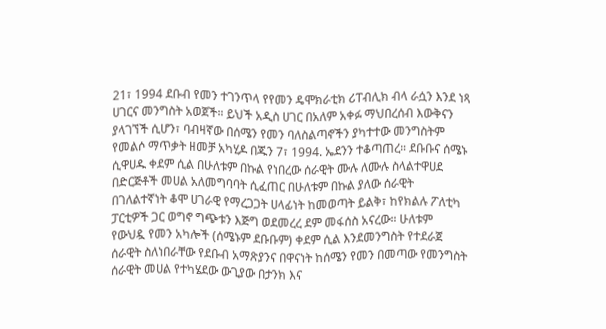21፣ 1994 ደቡብ የመን ተገንጥላ የየመን ዴሞክራቲክ ሪፐብሊክ ብላ ራሷን እንደ ነጻ ሀገርና መንግስት አወጀች። ይህች አዲስ ሀገር በአለም አቀፉ ማህበረሰብ እውቅናን ያላገኘች ሲሆን፣ ባብዛኛው በሰሜን የመን ባለስልጣኖችን ያካተተው መንግስትም የመልሶ ማጥቃት ዘመቻ አካሂዶ በጁን 7፣ 1994. ኤደንን ተቆጣጠረ። ደቡቡና ሰሜኑ ሲዋሀዱ ቀደም ሲል በሁለቱም በኩል የነበረው ሰራዊት ሙሉ ለሙሉ ስላልተዋሀደ በድርጅቶች መሀል አለመግባባት ሲፈጠር በሁለቱም በኩል ያለው ሰራዊት በገለልተኛነት ቆሞ ሀገራዊ የማረጋጋት ሀላፊነት ከመወጣት ይልቅ፣ ከየክልሉ ፖለቲካ ፓርቲዎች ጋር ወግኖ ግጭቱን እጅግ ወደመረረ ደም መፋሰስ አናረው። ሁለቱም የውህዷ የመን አካሎች (ሰሜኑም ደቡቡም) ቀደም ሲል እንደመንግስት የተደራጀ ሰራዊት ስለነበራቸው የደቡብ አማጽያንና በዋናነት ከሰሜን የመን በመጣው የመንግስት ሰራዊት መሀል የተካሄደው ውጊያው በታንክ እና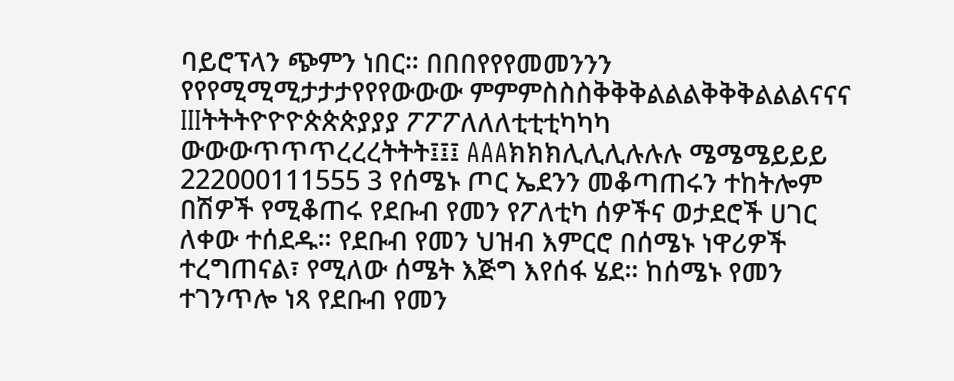ባይሮፕላን ጭምን ነበር። በበበየየየመመንንን የየየሚሚሚታታታየየየውውው ምምምስስስቅቅቅልልልቅቅቅልልልናናና IIIትትትዮዮዮጵጵጵያያያ ፖፖፖለለለቲቲቲካካካ ውውውጥጥጥረረረትትት፤፤፤ AAAክክክሊሊሊሉሉሉ ሜሜሜይይይ 222000111555 3 የሰሜኑ ጦር ኤደንን መቆጣጠሩን ተከትሎም በሽዎች የሚቆጠሩ የደቡብ የመን የፖለቲካ ሰዎችና ወታደሮች ሀገር ለቀው ተሰደዱ። የደቡብ የመን ህዝብ እምርሮ በሰሜኑ ነዋሪዎች ተረግጠናል፣ የሚለው ሰሜት እጅግ እየሰፋ ሄደ። ከሰሜኑ የመን ተገንጥሎ ነጻ የደቡብ የመን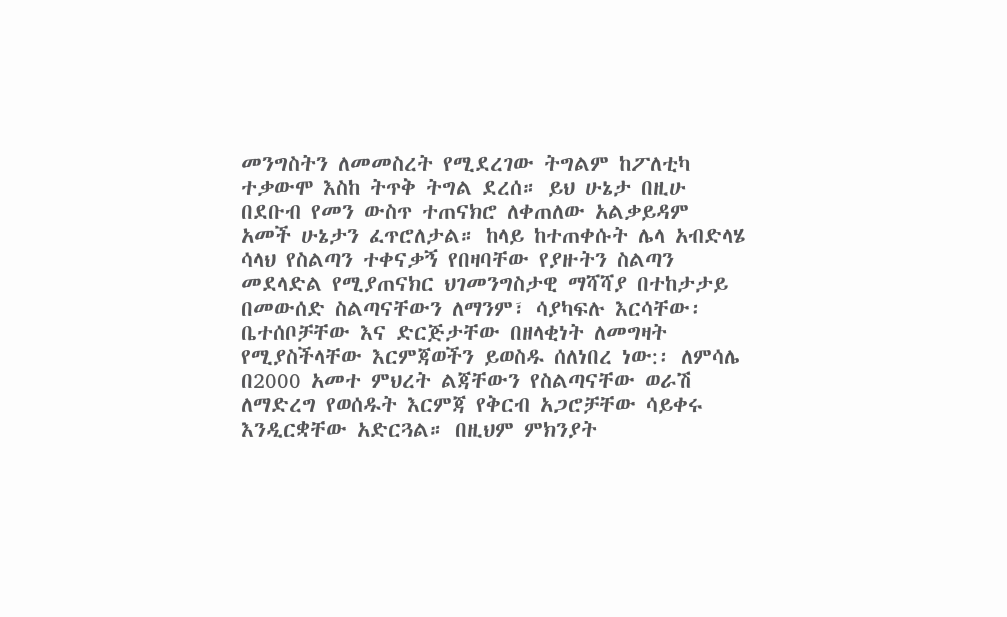መንግስትን ለመመስረት የሚደረገው ትግልም ከፖለቲካ ተቃውሞ እስከ ትጥቅ ትግል ደረሰ። ይህ ሁኔታ በዚሁ በደቡብ የመን ውስጥ ተጠናክሮ ለቀጠለው አልቃይዳም አመች ሁኔታን ፈጥሮለታል። ከላይ ከተጠቀሱት ሌላ አብድላሄ ሳላህ የስልጣን ተቀናቃኝ የበዛባቸው የያዙትን ስልጣን መደላድል የሚያጠናክር ህገመንግስታዊ ማሻሻያ በተከታታይ በመውሰድ ስልጣናቸውን ለማንም፣ ሳያካፍሉ እርሳቸው፡ቤተሰቦቻቸው እና ድርጅታቸው በዘላቂነት ለመግዛት የሚያስችላቸው እርምጃወችን ይወስዱ ሰለነበረ ነው:፡ ለምሳሌ በ2000 አመተ ምህረት ልጃቸውን የስልጣናቸው ወራሽ ለማድረግ የወሰዱት እርምጃ የቅርብ አጋሮቻቸው ሳይቀሩ እንዲርቋቸው አድርጓል። በዚህም ምክንያት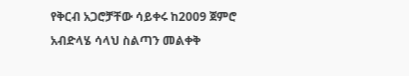የቅርብ አጋሮቻቸው ሳይቀሩ ከ2009 ጀምሮ አብድላሄ ሳላህ ስልጣን መልቀቅ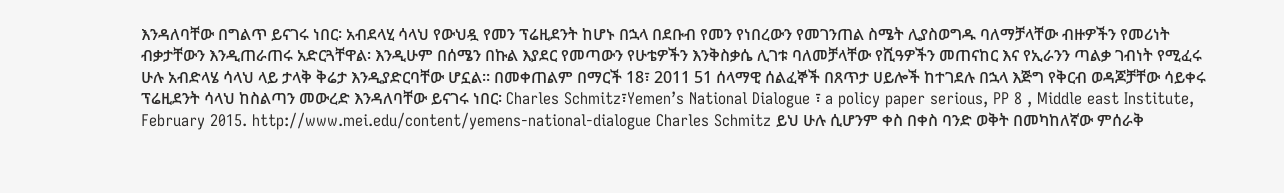እንዳለባቸው በግልጥ ይናገሩ ነበር፡ አብደላሂ ሳላህ የውህዷ የመን ፕሬዚደንት ከሆኑ በኋላ በደቡብ የመን የነበረውን የመገንጠል ስሜት ሊያስወግዱ ባለማቻላቸው ብዙዎችን የመሪነት ብቃታቸውን እንዲጠራጠሩ አድርጓቸዋል፡ እንዲሁም በሰሜን በኩል እያደር የመጣውን የሁቴዎችን እንቅስቃሴ ሊገቱ ባለመቻላቸው የሺዓዎችን መጠናከር እና የኢራንን ጣልቃ ገብነት የሚፈሩ ሁሉ አብድላሄ ሳላህ ላይ ታላቅ ቅሬታ እንዲያድርባቸው ሆኗል። በመቀጠልም በማርች 18፣ 2011 51 ሰላማዊ ሰልፈኞች በጸጥታ ሀይሎች ከተገደሉ በኋላ እጅግ የቅርብ ወዳጆቻቸው ሳይቀሩ ፕሬዚደንት ሳላህ ከስልጣን መውረድ እንዳለባቸው ይናገሩ ነበር፡ Charles Schmitz፣Yemen’s National Dialogue ፣ a policy paper serious, PP 8 , Middle east Institute, February 2015. http://www.mei.edu/content/yemens-national-dialogue Charles Schmitz ይህ ሁሉ ሲሆንም ቀስ በቀስ ባንድ ወቅት በመካከለኛው ምሰራቅ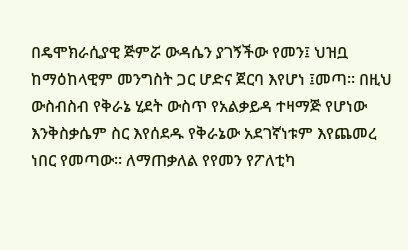በዴሞክራሲያዊ ጅምሯ ውዳሴን ያገኝችው የመን፤ ህዝቧ ከማዕከላዊም መንግስት ጋር ሆድና ጀርባ እየሆነ ፤መጣ። በዚህ ውስብስብ የቅራኔ ሂደት ውስጥ የአልቃይዳ ተዛማጅ የሆነው እንቅስቃሴም ስር እየሰደዱ የቅራኔው አደገኛነቱም እየጨመረ ነበር የመጣው። ለማጠቃለል የየመን የፖለቲካ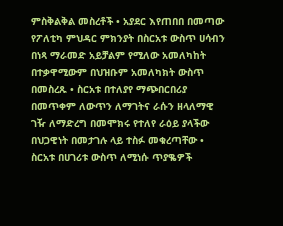ምስቅልቅል መስረቶች • አያደር እየጠበበ በመጣው የፖለቲካ ምህዳር ምክንያት በስርአቱ ውስጥ ሀሳብን በነጻ ማራመድ አይቻልም የሚለው አመለካከት በተቃዋሚውም በህዝቡም አመለካክት ውስጥ በመስረጹ • ስርአቱ በተለያየ ማጭበርበሪያ በመጥቀም ለውጥን ለማገትና ራሱን ዘላለማዊ ገዥ ለማድረግ በመሞክሩ የተለየ ራዕይ ያላችው በህጋዊነት በመታገሉ ላይ ተስፉ መቁረጣቸው • ስርአቱ በሀገሪቱ ውስጥ ለሚነሱ ጥያቈዎች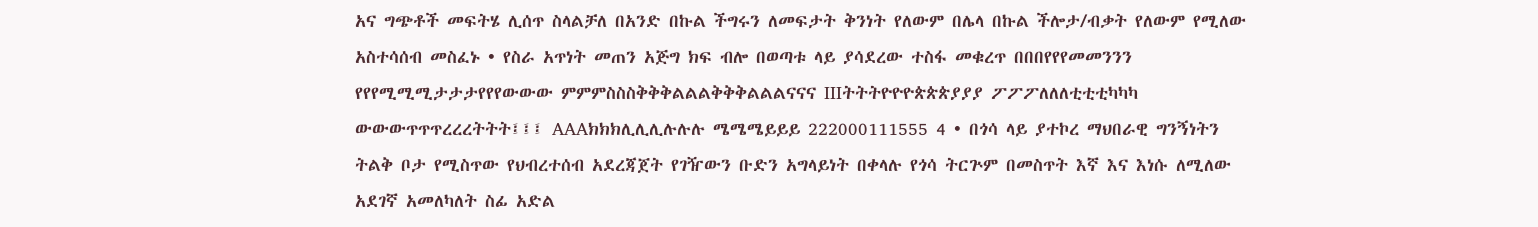አና ግጭቶች መፍትሄ ሊሰጥ ስላልቻለ በአንድ በኩል ችግሩን ለመፍታት ቅንነት የለውም በሌላ በኩል ችሎታ/ብቃት የለውም የሚለው አስተሳሰብ መስፈኑ • የስራ አጥነት መጠን አጅግ ክፍ ብሎ በወጣቱ ላይ ያሳደረው ተስፋ መቁረጥ በበበየየየመመንንን የየየሚሚሚታታታየየየውውው ምምምስስስቅቅቅልልልቅቅቅልልልናናና IIIትትትዮዮዮጵጵጵያያያ ፖፖፖለለለቲቲቲካካካ ውውውጥጥጥረረረትትት፤፤፤ AAAክክክሊሊሊሉሉሉ ሜሜሜይይይ 222000111555 4 • በጎሳ ላይ ያተኮረ ማህበራዊ ግንኝነትን ትልቅ ቦታ የሚስጥው የህብረተሰብ አደረጃጀት የገዥውን ቡድን አግላይነት በቀላሉ የጎሳ ትርጕም በመስጥት እኛ እና እነሱ ለሚለው አደገኛ አመለካለት ስፊ አድል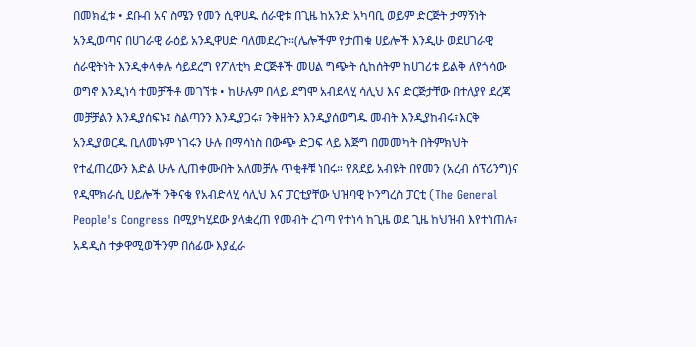በመክፈቱ • ደቡብ አና ስሜን የመን ሲዋሀዱ ሰራዊቱ በጊዜ ከአንድ አካባቢ ወይም ድርጅት ታማኝነት አንዲወጣና በሀገራዊ ራዕይ አንዲዋሀድ ባለመደረጉ።(ሌሎችም የታጠቁ ሀይሎች እንዲሁ ወደሀገራዊ ሰራዊትነት እንዲቀላቀሉ ሳይደረግ የፖለቲካ ድርጅቶች መሀል ግጭት ሲከሰትም ከሀገሪቱ ይልቅ ለየጎሳው ወግኖ እንዲነሳ ተመቻችቶ መገኘቱ • ከሁሉም በላይ ደግሞ አብደላሂ ሳሊህ እና ድርጅታቸው በተለያየ ደረጃ መቻቻልን እንዲያሰፍኑ፤ ስልጣንን እንዲያጋሩ፣ ንቅዘትን እንዲያሰወግዱ መብት እንዲያከብሩ፣እርቅ አንዲያወርዱ ቢለመኑም ነገሩን ሁሉ በማሳነስ በውጭ ድጋፍ ላይ እጅግ በመመካት በትምክህት የተፈጠረውን እድል ሁሉ ሊጠቀሙበት አለመቻሉ ጥቂቶቹ ነበሩ። የጸደይ አብዩት በየመን (አረብ ሰፕሪንግ)ና የዲሞክራሲ ሀይሎች ንቅናቄ የአብድላሂ ሳሊህ እና ፓርቲያቸው ህዝባዊ ኮንግረስ ፓርቲ (The General People's Congress በሚያካሂደው ያላቋረጠ የመብት ረገጣ የተነሳ ከጊዜ ወደ ጊዜ ከህዝብ እየተነጠሉ፣ አዳዲስ ተቃዋሚወችንም በሰፊው እያፈራ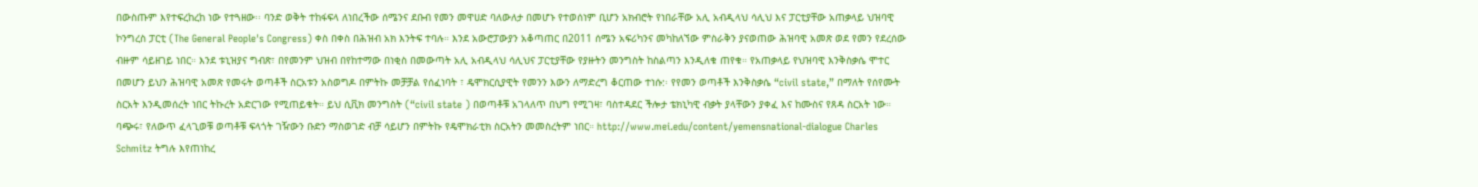በውስጡም እየተፍረከረከ ነው የተጓዘው፡፡ ባንድ ወቅት ተከፋፍላ ለነበረችው ሰሜንና ደቡብ የመን መዋሀድ ባለውለታ በመሆኑ የተወሰነም ቢሆን አክብሮት የነበራቸው አሊ አብዲላህ ሳሊህ እና ፓርቲያቸው አጠቃላይ ህዝባዊ ኮንግረስ ፓርቲ (The General People's Congress) ቀስ በቀስ በሕዝብ አክ እንትፍ ተባሉ። እንደ አውሮፓውያን አቆጣጠር በ2011 ሰሜን አፍሪካንና መካከለኘው ምስራቅን ያናወጠው ሕዝባዊ አመጽ ወደ የመን የደረሰው ብዙም ሳይዘገይ ነበር። እንደ ቱኒዝያና ግብጽ፣ በየመንም ህዝብ በየከተማው በነቂስ በመውጣት አሊ አብዲላህ ሳሊህና ፓርቲያቸው የያዙትን መንግስት ከስልጣን እንዲለቁ ጠየቁ። የአጠቃላይ የህዝባዊ እንቅስቃሴ ሞተር በመሆን ይህን ሕዝባዊ አመጽ የመሩት ወጣቶች ስርአቱን አስወግዶ በምትኩ መቻቻል የሰፈነባት ፣ ዴሞክርሲያዊት የመንን እውን ለማድረግ ቆርጠው ተነሱ:፡ የየመን ወጣቶች እንቅስቃሴ “civil state,” በማለት የሰየሙት ስርአት እንዲመሰረት ነበር ትኩረት አድርገው የሚጠይቁት። ይህ ሲቪክ መንግስት (“civil state ) በወጣቶቹ አገላለጥ በህግ የሚገዛ፣ ባስተዳደር ችሎታ ቴክኒካዊ ብቃት ያላቸውን ያቀፈ እና ከሙስና የጸዳ ስርአት ነው። ባጭሩ፣ የለውጥ ፈላጊወቹ ወጣቶቹ ፍላጎት ገዥውን ቡድን ማስወገድ ብቻ ሳይሆን በምትኩ የዴሞክራቲክ ስርአትን መመስረትም ነበር። http://www.mei.edu/content/yemensnational-dialogue Charles Schmitz ትግሉ እየጠነከረ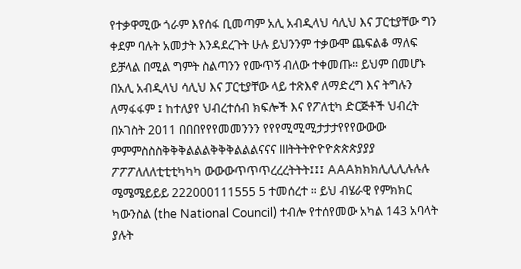የተቃዋሚው ጎራም እየሰፋ ቢመጣም አሊ አብዲላህ ሳሊህ እና ፓርቲያቸው ግን ቀደም ባሉት አመታት እንዳደረጉት ሁሉ ይህንንም ተቃውሞ ጨፍልቆ ማለፍ ይቻላል በሚል ግምት ስልጣንን የሙጥኝ ብለው ተቀመጡ። ይህም በመሆኑ በአሊ አብዲላህ ሳሊህ እና ፓርቲያቸው ላይ ተጽእኖ ለማድረግ እና ትግሉን ለማፋፋም ፤ ከተለያየ ህብረተሰብ ክፍሎች እና የፖለቲካ ድርጅቶች ህብረት በኦገስት 2011 በበበየየየመመንንን የየየሚሚሚታታታየየየውውው ምምምስስስቅቅቅልልልቅቅቅልልልናናና IIIትትትዮዮዮጵጵጵያያያ ፖፖፖለለለቲቲቲካካካ ውውውጥጥጥረረረትትት፤፤፤ AAAክክክሊሊሊሉሉሉ ሜሜሜይይይ 222000111555 5 ተመሰረተ ። ይህ ብሄራዊ የምክክር ካውንስል (the National Council) ተብሎ የተሰየመው አካል 143 አባላት ያሉት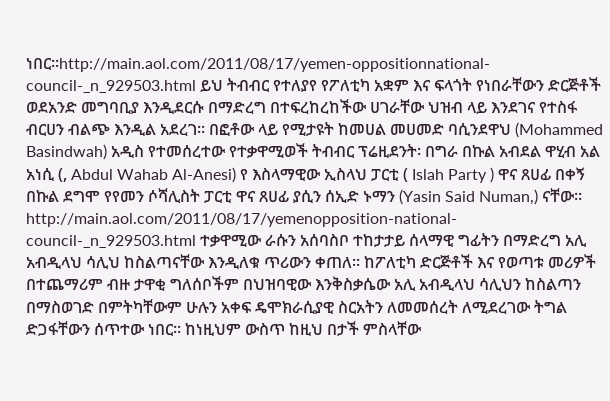ነበር።http://main.aol.com/2011/08/17/yemen-oppositionnational-council-_n_929503.html ይህ ትብብር የተለያየ የፖለቲካ አቋም እና ፍላጎት የነበራቸውን ድርጅቶች ወደአንድ መግባቢያ እንዲደርሱ በማድረግ በተፍረከረከችው ሀገራቸው ህዝብ ላይ እንደገና የተስፋ ብርሀን ብልጭ እንዲል አደረገ። በፎቶው ላይ የሚታዩት ከመሀል መሀመድ ባሲንደዋህ (Mohammed Basindwah) አዲስ የተመሰረተው የተቃዋሚወች ትብብር ፕሬዚደንት፡ በግራ በኩል አብደል ዋሂብ አል አነሲ (, Abdul Wahab Al-Anesi) የ እስላማዊው ኢስላህ ፓርቲ ( Islah Party ) ዋና ጸሀፊ በቀኝ በኩል ደግሞ የየመን ሶሻሊስት ፓርቲ ዋና ጸሀፊ ያሲን ሰኢድ ኑማን (Yasin Said Numan,) ናቸው። http://main.aol.com/2011/08/17/yemenopposition-national-council-_n_929503.html ተቃዋሚው ራሱን አሰባስቦ ተከታታይ ሰላማዊ ግፊትን በማድረግ አሊ አብዲላህ ሳሊህ ከስልጣናቸው እንዲለቁ ጥሪውን ቀጠለ። ከፖለቲካ ድርጅቶች እና የወጣቱ መሪዎች በተጨማሪም ብዙ ታዋቂ ግለሰቦችም በህዝባዊው እንቅስቃሴው አሊ አብዲላህ ሳሊህን ከስልጣን በማስወገድ በምትካቸውም ሁሉን አቀፍ ዴሞክራሲያዊ ስርአትን ለመመሰረት ለሚደረገው ትግል ድጋፋቸውን ሰጥተው ነበር። ከነዚህም ውስጥ ከዚህ በታች ምስላቸው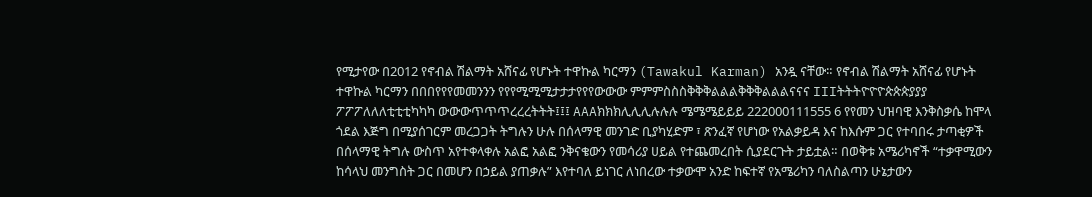የሚታየው በ2012 የኖብል ሽልማት አሸናፊ የሆኑት ተዋኩል ካርማን (Tawakul Karman) አንዷ ናቸው። የኖብል ሽልማት አሸናፊ የሆኑት ተዋኩል ካርማን በበበየየየመመንንን የየየሚሚሚታታታየየየውውው ምምምስስስቅቅቅልልልቅቅቅልልልናናና IIIትትትዮዮዮጵጵጵያያያ ፖፖፖለለለቲቲቲካካካ ውውውጥጥጥረረረትትት፤፤፤ AAAክክክሊሊሊሉሉሉ ሜሜሜይይይ 222000111555 6 የየመን ህዝባዊ እንቅስቃሴ ከሞላ ጎደል እጅግ በሚያሰገርም መረጋጋት ትግሉን ሁሉ በሰላማዊ መንገድ ቢያካሂድም ፣ ጽንፈኛ የሆነው የአልቃይዳ እና ከእሱም ጋር የተባበሩ ታጣቂዎች በሰላማዊ ትግሉ ውስጥ አየተቀላቀሉ አልፎ አልፎ ንቅናቄውን የመሳሪያ ሀይል የተጨመረበት ሲያደርጉት ታይቷል። በወቅቱ አሜሪካኖች “ተቃዋሚውን ከሳላህ መንግስት ጋር በመሆን በኃይል ያጠቃሉ” እየተባለ ይነገር ለነበረው ተቃውሞ አንድ ከፍተኛ የአሜሪካን ባለስልጣን ሁኔታውን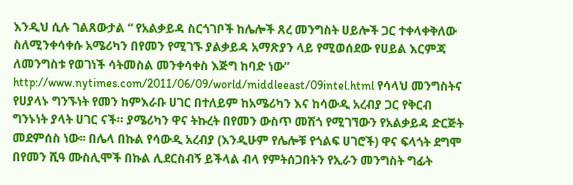እንዲህ ሲሉ ገልጸውታል “ የአልቃይዳ ስርጎገቦች ከሌሎች ጸረ መንግስት ሀይሎች ጋር ተቀላቀቅለው ስለሚንቀሳቀሱ አሜሪካን በየመን የሚገኙ ያልቃይዳ አማጽያን ላይ የሚወሰደው የሀይል እርምጃ ለመንግስቱ የወገነች ሳትመስል መንቀሳቀስ እጅግ ከባድ ነው” http://www.nytimes.com/2011/06/09/world/middleeast/09intel.html የሳላህ መንግስትና የሀያላኑ ግንኙነት የመን ከምእራቡ ሀገር በተለይም ከአሜሪካን እና ከሳውዲ አረብያ ጋር የቅርብ ግንኑነት ያላት ሀገር ናች። ያሜሪካን ዋና ትኩረት በየመን ውስጥ መሽጎ የሚገኘውን የአልቃይዳ ድርጅት መደምሰስ ነው፡፡ በሌላ በኩል የሳውዲ አረብያ (እንዲሁም የሌሎቹ የጎልፍ ሀገሮች) ዋና ፍላጎት ደግሞ በየመን ሺዓ ሙስሊሞች በኩል ሊደርስብኝ ይችላል ብላ የምትሰጋበትን የኢራን መንግስት ግፊት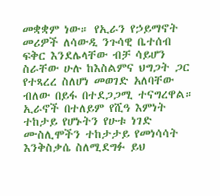መቋቋም ነው። የኢራን የኃይማኖት መሪዎች ለሳውዲ ንጉሳዊ ቤተሰብ ፍቅር እንደሌላቸው ብቻ ሳይሆን ስራቸው ሁሉ ከእስልምና ህግጋት ጋር የተጻረረ ስለሆነ መወገድ አለባቸው ብለው በይፋ በተደጋጋሚ ተናግረዋል። ኢራኖች በተለይም የሺዓ እምነት ተከታይ የሆኑትን የሁቱ ነገድ ሙስሊሞችን ተከታታይ የመነሳሳት እንቅስቃሴ ስለሚደግፉ ይህ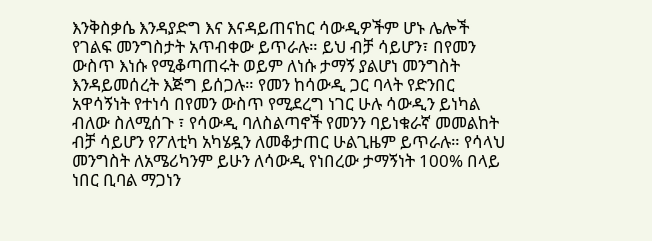እንቅስቃሴ እንዳያድግ እና እናዳይጠናከር ሳውዲዎችም ሆኑ ሌሎች የገልፍ መንግስታት አጥብቀው ይጥራሉ። ይህ ብቻ ሳይሆን፣ በየመን ውስጥ እነሱ የሚቆጣጠሩት ወይም ለነሱ ታማኝ ያልሆነ መንግስት እንዳይመሰረት እጅግ ይሰጋሉ። የመን ከሳውዲ ጋር ባላት የድንበር አዋሳኝነት የተነሳ በየመን ውስጥ የሚደረግ ነገር ሁሉ ሳውዲን ይነካል ብለው ስለሚሰጉ ፣ የሳውዲ ባለስልጣኖች የመንን ባይነቁራኛ መመልከት ብቻ ሳይሆን የፖለቲካ አካሄዷን ለመቆታጠር ሁልጊዜም ይጥራሉ። የሳላህ መንግስት ለአሜሪካንም ይሁን ለሳውዲ የነበረው ታማኝነት 100% በላይ ነበር ቢባል ማጋነን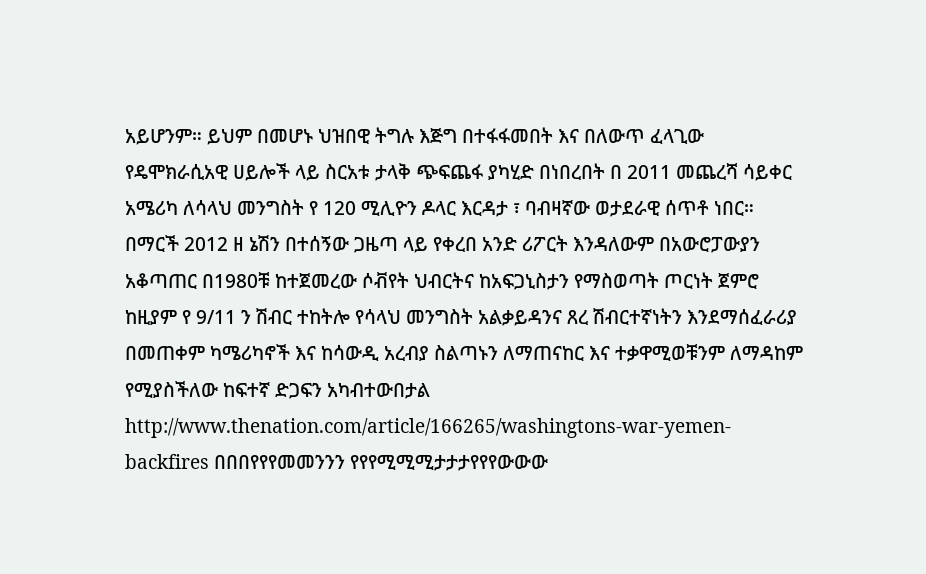አይሆንም። ይህም በመሆኑ ህዝበዊ ትግሉ እጅግ በተፋፋመበት እና በለውጥ ፈላጊው የዴሞክራሲአዊ ሀይሎች ላይ ስርአቱ ታላቅ ጭፍጨፋ ያካሂድ በነበረበት በ 2011 መጨረሻ ሳይቀር አሜሪካ ለሳላህ መንግስት የ 120 ሚሊዮን ዶላር እርዳታ ፣ ባብዛኛው ወታደራዊ ሰጥቶ ነበር። በማርች 2012 ዘ ኔሽን በተሰኝው ጋዜጣ ላይ የቀረበ አንድ ሪፖርት እንዳለውም በአውሮፓውያን አቆጣጠር በ1980ቹ ከተጀመረው ሶቭየት ህብርትና ከአፍጋኒስታን የማስወጣት ጦርነት ጀምሮ ከዚያም የ 9/11 ን ሽብር ተከትሎ የሳላህ መንግስት አልቃይዳንና ጸረ ሽብርተኛነትን እንደማሰፈራሪያ በመጠቀም ካሜሪካኖች እና ከሳውዲ አረብያ ስልጣኑን ለማጠናከር እና ተቃዋሚወቹንም ለማዳከም የሚያስችለው ከፍተኛ ድጋፍን አካብተውበታል http://www.thenation.com/article/166265/washingtons-war-yemen-backfires በበበየየየመመንንን የየየሚሚሚታታታየየየውውው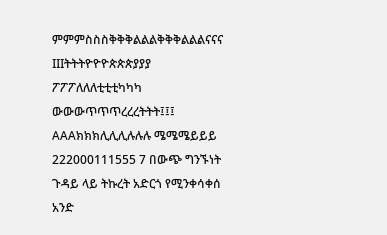ምምምስስስቅቅቅልልልቅቅቅልልልናናና IIIትትትዮዮዮጵጵጵያያያ ፖፖፖለለለቲቲቲካካካ ውውውጥጥጥረረረትትት፤፤፤ AAAክክክሊሊሊሉሉሉ ሜሜሜይይይ 222000111555 7 በውጭ ግንኙነት ጉዳይ ላይ ትኩረት አድርጎ የሚንቀሳቀሰ አንድ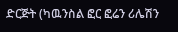ድርጅት (ካዉንስል ፎር ፎሬን ሪሌሽን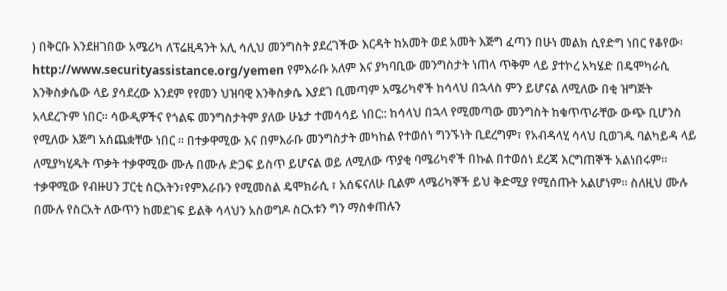) በቅርቡ እንደዘገበው አሜሪካ ለፕሬዚዳንት አሊ ሳሊህ መንግስት ያደረገችው እርዳት ከአመት ወደ አመት እጅግ ፈጣን በሁነ መልክ ሲየድግ ነበር የቆየው፡ http://www.securityassistance.org/yemen የምእራቡ አለም እና ያካባቢው መንግስታት ነጠላ ጥቅም ላይ ያተኮረ አካሄድ በዴሞካራሲ እንቅስቃሴው ላይ ያሳደረው እንደም የየመን ህዝባዊ እንቅስቃሴ እያደገ ቢመጣም አሜሪካኖች ከሳላህ በኋላስ ምን ይሆናል ለሚለው በቂ ዝግጅት አላደረጉም ነበር። ሳውዲዎችና የጎልፍ መንግስታትም ያለው ሁኔታ ተመሳሳይ ነበር:: ከሳላህ በኋላ የሚመጣው መንግስት ከቁጥጥራቸው ውጭ ቢሆንስ የሚለው እጅግ አሰጨቋቸው ነበር ። በተቃዋሚው እና በምእራቡ መንግስታት መካከል የተወሰነ ግንኙነት ቢደረግም፣ የአብዳላሂ ሳላህ ቢወገዱ ባልካይዳ ላይ ለሚያካሂዱት ጥቃት ተቃዋሚው ሙሉ በሙሉ ድጋፍ ይስጥ ይሆናል ወይ ለሚለው ጥያቂ ባሜሪካኖች በኩል በተወሰነ ደረጃ እርግጠኞች አልነበሩም። ተቃዋሚው የብዙሀን ፓርቲ ስርአትን፣የምእራቡን የሚመስል ዴሞክራሲ ፣ አሰፍናለሁ ቢልም ላሜሪካኞች ይህ ቅድሚያ የሚሰጡት አልሆነም፡፡ ስለዚህ ሙሉ በሙሉ የስርአት ለውጥን ከመደገፍ ይልቅ ሳላህን አስወግዶ ስርአቱን ግን ማስቀጠሉን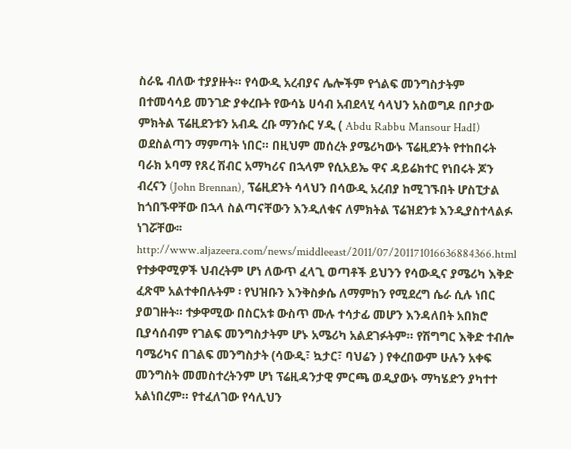ስራዬ ብለው ተያያዙት። የሳውዲ አረብያና ሌሎችም የጎልፍ መንግስታትም በተመሳሳይ መንገድ ያቀረቡት የውሳኔ ሀሳብ አብደላሂ ሳላህን አስወግዶ በቦታው ምክትል ፕሬዚደንቱን አብዱ ረቡ ማንሱር ሃዲ ( Abdu Rabbu Mansour HadI) ወደስልጣን ማምጣት ነበር። በዚህም መሰረት ያሜሪካውኑ ፕሬዚደንት የተከበሩት ባራክ ኦባማ የጸረ ሽብር አማካሪና በኋላም የሲአይኤ ዋና ዳይሬክተር የነበሩት ጆን ብረናን (John Brennan), ፕሬዚደንት ሳላህን በሳውዲ አረብያ ከሚገኙበት ሆስፒታል ከጎበኙዋቸው በኋላ ስልጣናቸውን እንዲለቁና ለምክትል ፕሬዝደንቱ እንዲያስተላልፉ ነገሯቸው፡፡ http://www.aljazeera.com/news/middleeast/2011/07/201171016636884366.html የተቃዋሚዎች ህብረትም ሆነ ለውጥ ፈላጊ ወጣቶች ይህንን የሳውዲና ያሜሪካ እቅድ ፈጽሞ አልተቀበሉትም ፡ የህዝቡን እንቅስቃሴ ለማምከን የሚደረግ ሴራ ሲሉ ነበር ያወገዙት። ተቃዋሚው በስርአቱ ውስጥ ሙሉ ተሳታፊ መሆን እንዳለበት አበክሮ ቢያሳሰብም የገልፍ መንግስታትም ሆኑ አሜሪካ አልደገፉትም። የሽግግር እቅድ ተብሎ ባሜሪካና በገልፍ መንግስታት (ሳውዲ፣ ኳታር፣ ባህሬን ) የቀረበውም ሁሉን አቀፍ መንግስት መመስተረትንም ሆነ ፕሬዚዳንታዊ ምርጫ ወዲያውኑ ማካሄድን ያካተተ አልነበረም። የተፈለገው የሳሊህን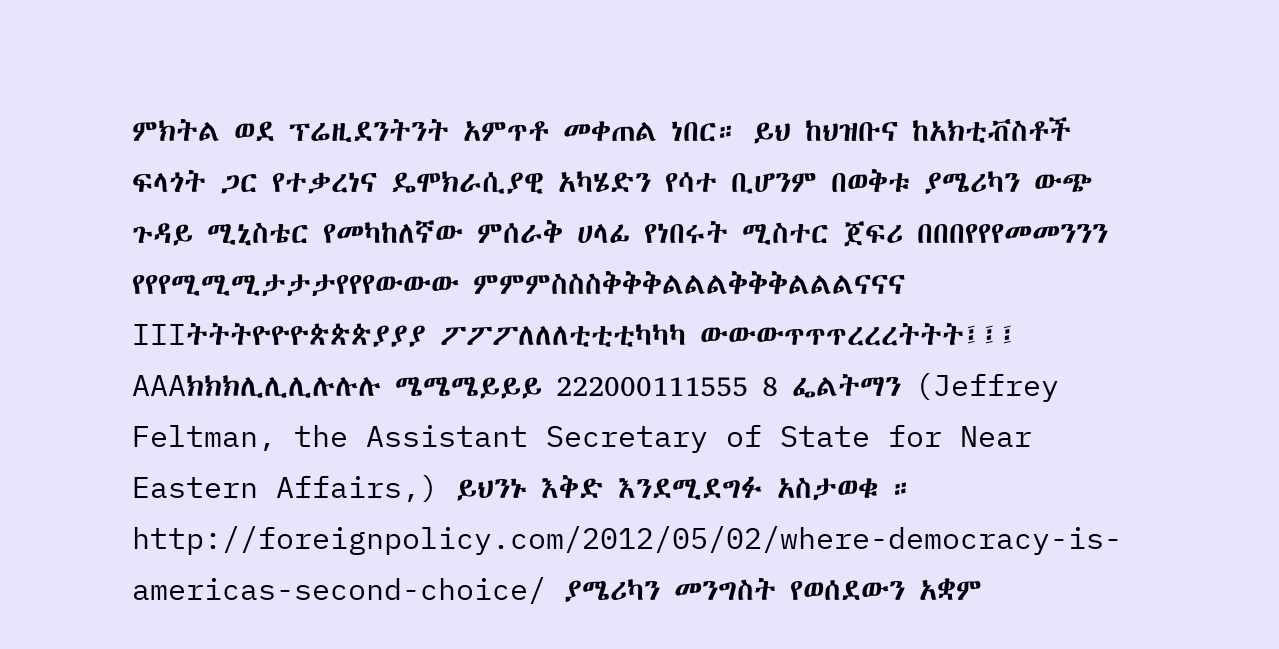ምክትል ወደ ፕሬዚደንትንት አምጥቶ መቀጠል ነበር። ይህ ከህዝቡና ከአክቲቭስቶች ፍላጎት ጋር የተቃረነና ዴሞክራሲያዊ አካሄድን የሳተ ቢሆንም በወቅቱ ያሜሪካን ውጭ ጉዳይ ሚኒስቴር የመካከለኛው ምሰራቅ ሀላፊ የነበሩት ሚስተር ጀፍሪ በበበየየየመመንንን የየየሚሚሚታታታየየየውውው ምምምስስስቅቅቅልልልቅቅቅልልልናናና IIIትትትዮዮዮጵጵጵያያያ ፖፖፖለለለቲቲቲካካካ ውውውጥጥጥረረረትትት፤፤፤ AAAክክክሊሊሊሉሉሉ ሜሜሜይይይ 222000111555 8 ፌልትማን (Jeffrey Feltman, the Assistant Secretary of State for Near Eastern Affairs,) ይህንኑ እቅድ እንደሚደግፉ አስታወቁ ። http://foreignpolicy.com/2012/05/02/where-democracy-is-americas-second-choice/ ያሜሪካን መንግስት የወሰደውን አቋም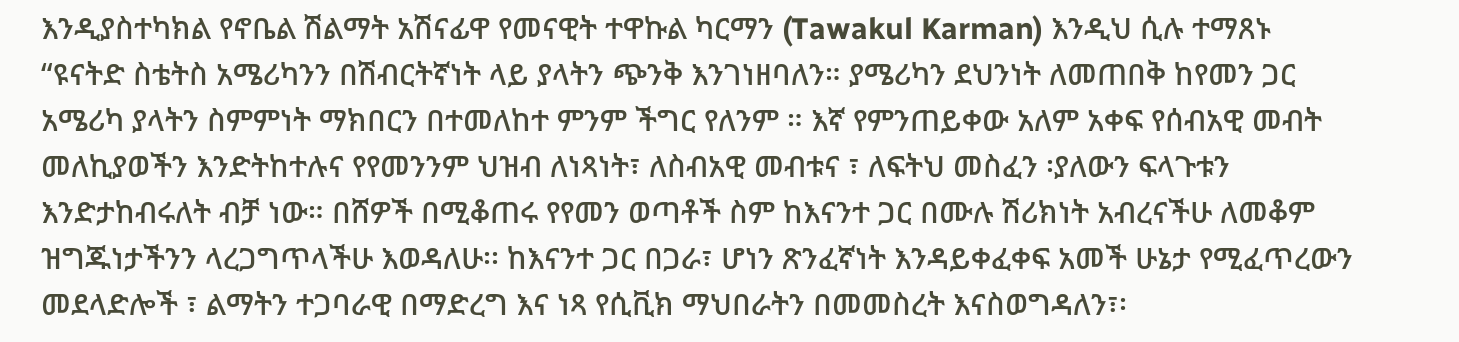እንዲያስተካክል የኖቤል ሽልማት አሽናፊዋ የመናዊት ተዋኩል ካርማን (Tawakul Karman) እንዲህ ሲሉ ተማጸኑ “ዩናትድ ስቴትስ አሜሪካንን በሽብርትኛነት ላይ ያላትን ጭንቅ እንገነዘባለን። ያሜሪካን ደህንነት ለመጠበቅ ከየመን ጋር አሜሪካ ያላትን ስምምነት ማክበርን በተመለከተ ምንም ችግር የለንም ። እኛ የምንጠይቀው አለም አቀፍ የሰብአዊ መብት መለኪያወችን እንድትከተሉና የየመንንም ህዝብ ለነጻነት፣ ለስብአዊ መብቱና ፣ ለፍትህ መስፈን ፡ያለውን ፍላጉቱን እንድታከብሩለት ብቻ ነው። በሸዎች በሚቆጠሩ የየመን ወጣቶች ስም ከእናንተ ጋር በሙሉ ሽሪክነት አብረናችሁ ለመቆም ዝግጁነታችንን ላረጋግጥላችሁ እወዳለሁ፡፡ ከእናንተ ጋር በጋራ፣ ሆነን ጽንፈኛነት እንዳይቀፈቀፍ አመች ሁኔታ የሚፈጥረውን መደላድሎች ፣ ልማትን ተጋባራዊ በማድረግ እና ነጻ የሲቪክ ማህበራትን በመመስረት እናስወግዳለን፣፡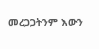መረጋጋትንም እውን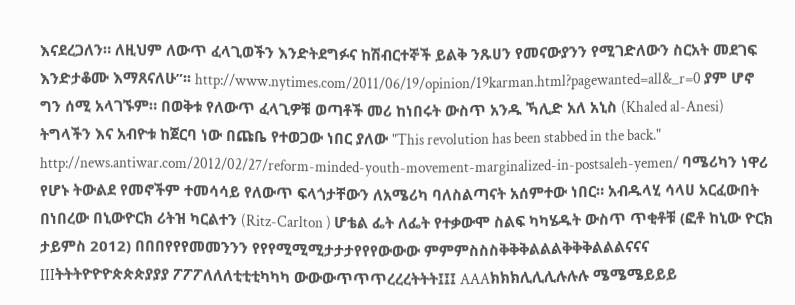እናደረጋለን። ለዚህም ለውጥ ፈላጊወችን እንድትደግፉና ከሽብርተኞች ይልቅ ንጹሀን የመናውያንን የሚገድለውን ስርአት መደገፍ እንድታቆሙ እማጸናለሁ”፡፡ http://www.nytimes.com/2011/06/19/opinion/19karman.html?pagewanted=all&_r=0 ያም ሆኖ ግን ሰሚ አላገኙም። በወቅቱ የለውጥ ፈላጊዎቹ ወጣቶች መሪ ከነበሩት ውስጥ አንዱ ኻሊድ አለ አኒስ (Khaled al-Anesi) ትግላችን እና አብዮቱ ከጀርባ ነው በጩቤ የተወጋው ነበር ያለው "This revolution has been stabbed in the back." http://news.antiwar.com/2012/02/27/reform-minded-youth-movement-marginalized-in-postsaleh-yemen/ ባሜሪካን ነዋሪ የሆኑ ትውልደ የመኖችም ተመሳሳይ የለውጥ ፍላጎታቸውን ለአሜሪካ ባለስልጣናት አሰምተው ነበር። አብዱላሂ ሳላሀ አርፈውበት በነበረው በኒውዮርክ ሪትዝ ካርልተን (Ritz-Carlton ) ሆቴል ፌት ለፌት የተቃውሞ ስልፍ ካካሄዱት ውስጥ ጥቂቶቹ (ፎቶ ከኒው ዮርክ ታይምስ 2012) በበበየየየመመንንን የየየሚሚሚታታታየየየውውው ምምምስስስቅቅቅልልልቅቅቅልልልናናና IIIትትትዮዮዮጵጵጵያያያ ፖፖፖለለለቲቲቲካካካ ውውውጥጥጥረረረትትት፤፤፤ AAAክክክሊሊሊሉሉሉ ሜሜሜይይይ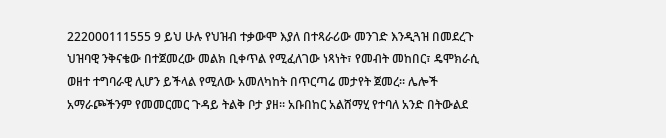222000111555 9 ይህ ሁሉ የህዝብ ተቃውሞ እያለ በተጻራሪው መንገድ እንዲጓዝ በመደረጉ ህዝባዊ ንቅናቄው በተጀመረው መልክ ቢቀጥል የሚፈለገው ነጻነት፣ የመብት መከበር፣ ዴሞክራሲ ወዘተ ተግባራዊ ሊሆን ይችላል የሚለው አመለካከት በጥርጣሬ መታየት ጀመረ። ሌሎች አማራጮችንም የመመርመር ጉዳይ ትልቅ ቦታ ያዘ። አቡበከር አልሸማሂ የተባለ አንድ በትውልደ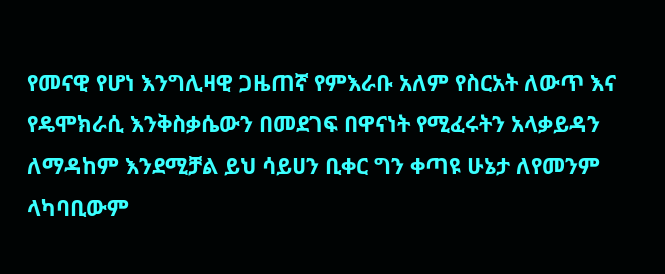የመናዊ የሆነ እንግሊዛዊ ጋዜጠኛ የምእራቡ አለም የስርአት ለውጥ እና የዴሞክራሲ እንቅስቃሴውን በመደገፍ በዋናነት የሚፈሩትን አላቃይዳን ለማዳከም እንደሚቻል ይህ ሳይሀን ቢቀር ግን ቀጣዩ ሁኔታ ለየመንም ላካባቢውም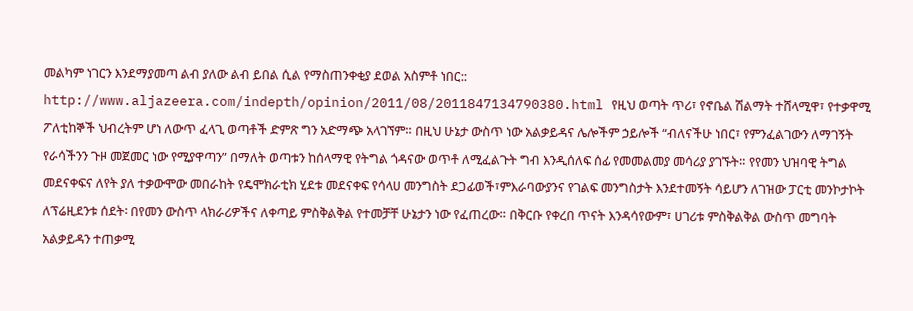መልካም ነገርን እንደማያመጣ ልብ ያለው ልብ ይበል ሲል የማስጠንቀቂያ ደወል አስምቶ ነበር:: http://www.aljazeera.com/indepth/opinion/2011/08/2011847134790380.html የዚህ ወጣት ጥሪ፣ የኖቤል ሽልማት ተሸላሚዋ፣ የተቃዋሚ ፖለቲከኞች ህብረትም ሆነ ለውጥ ፈላጊ ወጣቶች ድምጽ ግን አድማጭ አላገኘም። በዚህ ሁኔታ ውስጥ ነው አልቃይዳና ሌሎችም ኃይሎች “ብለናችሁ ነበር፣ የምንፈልገውን ለማገኝት የራሳችንን ጉዞ መጀመር ነው የሚያዋጣን” በማለት ወጣቱን ከሰላማዊ የትግል ጎዳናው ወጥቶ ለሚፈልጉት ግብ እንዲሰለፍ ሰፊ የመመልመያ መሳሪያ ያገኙት። የየመን ህዝባዊ ትግል መደናቀፍና ለየት ያለ ተቃውሞው መበራከት የዴሞክራቲክ ሂደቱ መደናቀፍ የሳላሀ መንግስት ደጋፊወች፣ምእራባውያንና የገልፍ መንግስታት እንደተመኝት ሳይሆን ለገዝው ፓርቲ መንኮታኮት ለፕሬዚደንቱ ሰደት፡ በየመን ውስጥ ላክራሪዎችና ለቀጣይ ምስቅልቅል የተመቻቸ ሁኔታን ነው የፈጠረው። በቅርቡ የቀረበ ጥናት እንዳሳየውም፣ ሀገሪቱ ምስቅልቅል ውስጥ መግባት አልቃይዳን ተጠቃሚ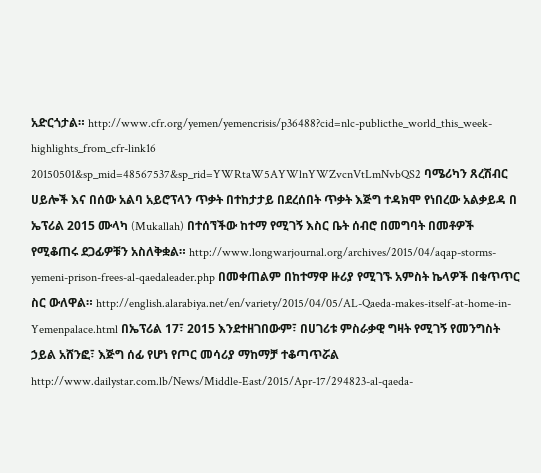አድርጎታል። http://www.cfr.org/yemen/yemencrisis/p36488?cid=nlc-publicthe_world_this_week-highlights_from_cfr-link16 20150501&sp_mid=48567537&sp_rid=YWRtaW5AYWlnYWZvcnVtLmNvbQS2 ባሜሪካን ጸረሽብር ሀይሎች እና በሰው አልባ አይሮፕላን ጥቃት በተከታታይ በደረሰበት ጥቃት እጅግ ተዳክሞ የነበረው አልቃይዳ በ ኤፕሪል 2015 ሙላካ (Mukallah) በተሰኘችው ከተማ የሚገኝ እስር ቤት ሰብሮ በመግባት በመቶዎች የሚቆጠሩ ደጋፊዎቹን አስለቅቋል። http://www.longwarjournal.org/archives/2015/04/aqap-storms-yemeni-prison-frees-al-qaedaleader.php በመቀጠልም በከተማዋ ዙሪያ የሚገኙ አምስት ኬላዎች በቁጥጥር ስር ውለዋል። http://english.alarabiya.net/en/variety/2015/04/05/AL-Qaeda-makes-itself-at-home-in-Yemenpalace.html በኤፕሪል 17፣ 2015 እንደተዘገበውም፣ በሀገሪቱ ምስራቃዊ ግዛት የሚገኝ የመንግስት ኃይል አሸንፎ፣ እጅግ ሰፊ የሆነ የጦር መሳሪያ ማከማቻ ተቆጣጥሯል http://www.dailystar.com.lb/News/Middle-East/2015/Apr-17/294823-al-qaeda-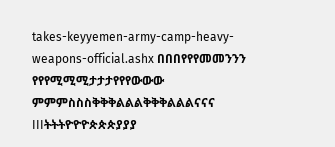takes-keyyemen-army-camp-heavy-weapons-official.ashx በበበየየየመመንንን የየየሚሚሚታታታየየየውውው ምምምስስስቅቅቅልልልቅቅቅልልልናናና IIIትትትዮዮዮጵጵጵያያያ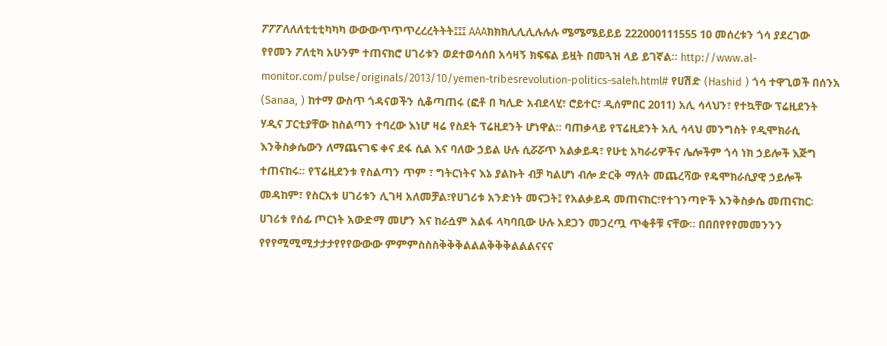ፖፖፖለለለቲቲቲካካካ ውውውጥጥጥረረረትትት፤፤፤ AAAክክክሊሊሊሉሉሉ ሜሜሜይይይ 222000111555 10 መሰረቱን ጎሳ ያደረገው የየመን ፖለቲካ አሁንም ተጠናክሮ ሀገሪቱን ወደተወሳሰበ አሳዛኝ ክፍፍል ይዟት በመጓዝ ላይ ይገኛል። http://www.al-monitor.com/pulse/originals/2013/10/yemen-tribesrevolution-politics-saleh.html# የሀሽድ (Hashid ) ጎሳ ተዋጊወች በሰንአ (Sanaa, ) ከተማ ውስጥ ጎዳናወችን ሲቆጣጠሩ (ፎቶ በ ካሊድ አብደላሂ፣ ሮይተር፣ ዲሰምበር 2011) አሊ ሳላህን፣ የተኳቸው ፕሬዚደንት ሃዲና ፓርቲያቸው ከስልጣን ተባረው እነሆ ዛሬ የስደት ፕሬዚደንት ሆነዋል። ባጠቃላይ የፕሬዚደንት አሊ ሳላህ መንግስት የዲሞክራሲ እንቅስቃሴውን ለማጨናገፍ ቀና ደፋ ሲል እና ባለው ኃይል ሁሉ ሲሯሯጥ አልቃይዳ፣ የሁቲ አካራሪዎችና ሌሎችም ጎሳ ነክ ኃይሎች እጅግ ተጠናከሩ። የፕሬዚደንቱ የስልጣን ጥም ፣ ግትርነትና እኔ ያልኩት ብቻ ካልሆነ ብሎ ድርቅ ማለት መጨረሻው የዴሞክራሲያዊ ኃይሎች መዳከም፣ የስርአቱ ሀገሪቱን ሊገዛ አለመቻል፣የሀገሪቱ አንድነት መናጋት፤ የአልቃይዳ መጠናከር፣የተገንጣዮች እንቅስቃሴ መጠናከር፡ ሀገሪቱ የሰፊ ጦርነት አውድማ መሆን እና ከራሷም አልፋ ላካባቢው ሁሉ አደጋን መጋረጧ ጥቂቶቹ ናቸው። በበበየየየመመንንን የየየሚሚሚታታታየየየውውው ምምምስስስቅቅቅልልልቅቅቅልልልናናና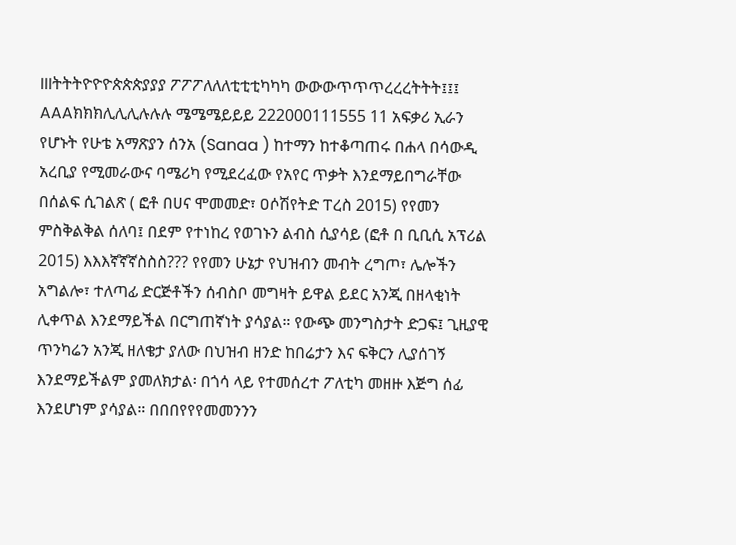IIIትትትዮዮዮጵጵጵያያያ ፖፖፖለለለቲቲቲካካካ ውውውጥጥጥረረረትትት፤፤፤ AAAክክክሊሊሊሉሉሉ ሜሜሜይይይ 222000111555 11 አፍቃሪ ኢራን የሆኑት የሁቴ አማጽያን ሰንአ (Sanaa ) ከተማን ከተቆጣጠሩ በሐላ በሳውዲ አረቢያ የሚመራውና ባሜሪካ የሚደረፈው የአየር ጥቃት እንደማይበግራቸው በሰልፍ ሲገልጽ ( ፎቶ በሀና ሞመመድ፣ ዐሶሽየትድ ፐረስ 2015) የየመን ምስቅልቅል ሰለባ፤ በደም የተነከረ የወገኑን ልብስ ሲያሳይ (ፎቶ በ ቢቢሲ አፕሪል 2015) እእእኛኛኛስስስ??? የየመን ሁኔታ የህዝብን መብት ረግጦ፣ ሌሎችን አግልሎ፣ ተለጣፊ ድርጅቶችን ሰብስቦ መግዛት ይዋል ይደር አንጂ በዘላቂነት ሊቀጥል እንደማይችል በርግጠኛነት ያሳያል። የውጭ መንግስታት ድጋፍ፤ ጊዚያዊ ጥንካሬን አንጂ ዘለቄታ ያለው በህዝብ ዘንድ ከበሬታን እና ፍቅርን ሊያሰገኝ እንደማይችልም ያመለክታል፡ በጎሳ ላይ የተመሰረተ ፖለቲካ መዘዙ እጅግ ሰፊ እንደሆነም ያሳያል። በበበየየየመመንንን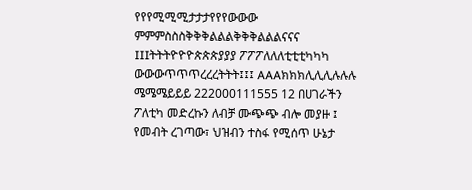የየየሚሚሚታታታየየየውውው ምምምስስስቅቅቅልልልቅቅቅልልልናናና IIIትትትዮዮዮጵጵጵያያያ ፖፖፖለለለቲቲቲካካካ ውውውጥጥጥረረረትትት፤፤፤ AAAክክክሊሊሊሉሉሉ ሜሜሜይይይ 222000111555 12 በሀገራችን ፖለቲካ መድረኩን ለብቻ ሙጭጭ ብሎ መያዙ ፤ የመብት ረገጣው፣ ህዝብን ተስፋ የሚሰጥ ሁኔታ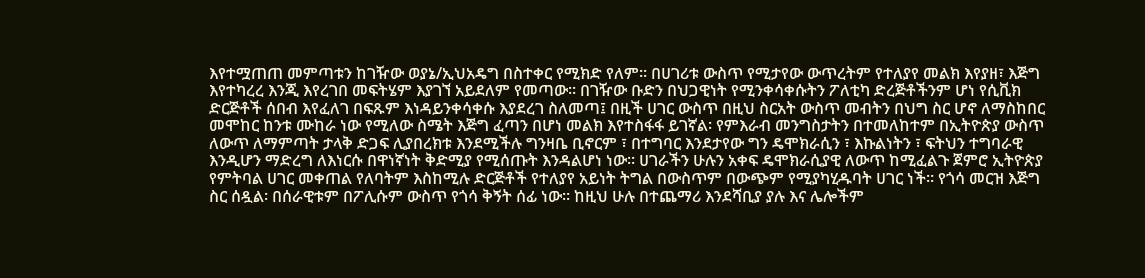እየተሟጠጠ መምጣቱን ከገዥው ወያኔ/ኢህአዴግ በስተቀር የሚክድ የለም። በሀገሪቱ ውስጥ የሚታየው ውጥረትም የተለያየ መልክ እየያዘ፣ እጅግ እየተካረረ እንጂ እየረገበ መፍትሄም እያገኘ አይደለም የመጣው። በገዥው ቡድን በህጋዊነት የሚንቀሳቀሱትን ፖለቲካ ድረጅቶችንም ሆነ የሲቪክ ድርጅቶች ሰበብ እየፈለገ በፍጹም እነዳይንቀሳቀሱ እያደረገ ስለመጣ፤ በዚች ሀገር ውስጥ በዚህ ስርአት ውስጥ መብትን በህግ ስር ሆኖ ለማስከበር መሞከር ከንቱ ሙከራ ነው የሚለው ስሜት እጅግ ፈጣን በሆነ መልክ እየተስፋፋ ይገኛል፡ የምእራብ መንግስታትን በተመለከተም በኢትዮጵያ ውስጥ ለውጥ ለማምጣት ታላቅ ድጋፍ ሊያበረክቱ እንደሚችሉ ግንዛቤ ቢኖርም ፣ በተግባር እንደታየው ግን ዴሞክራሲን ፣ እኩልነትን ፣ ፍትህን ተግባራዊ እንዲሆን ማድረግ ለእነርሱ በዋነኛነት ቅድሚያ የሚሰጡት እንዳልሆነ ነው። ሀገራችን ሁሉን አቀፍ ዴሞክራሲያዊ ለውጥ ከሚፈልጉ ጀምሮ ኢትዮጵያ የምትባል ሀገር መቀጠል የለባትም እስከሚሉ ድርጅቶች የተለያየ አይነት ትግል በውስጥም በውጭም የሚያካሂዱባት ሀገር ነች። የጎሳ መርዝ እጅግ ስር ሰዷል፡ በሰራዊቱም በፖሊሱም ውስጥ የጎሳ ቅኝት ሰፊ ነው። ከዚህ ሁሉ በተጨማሪ እንደሻቢያ ያሉ እና ሌሎችም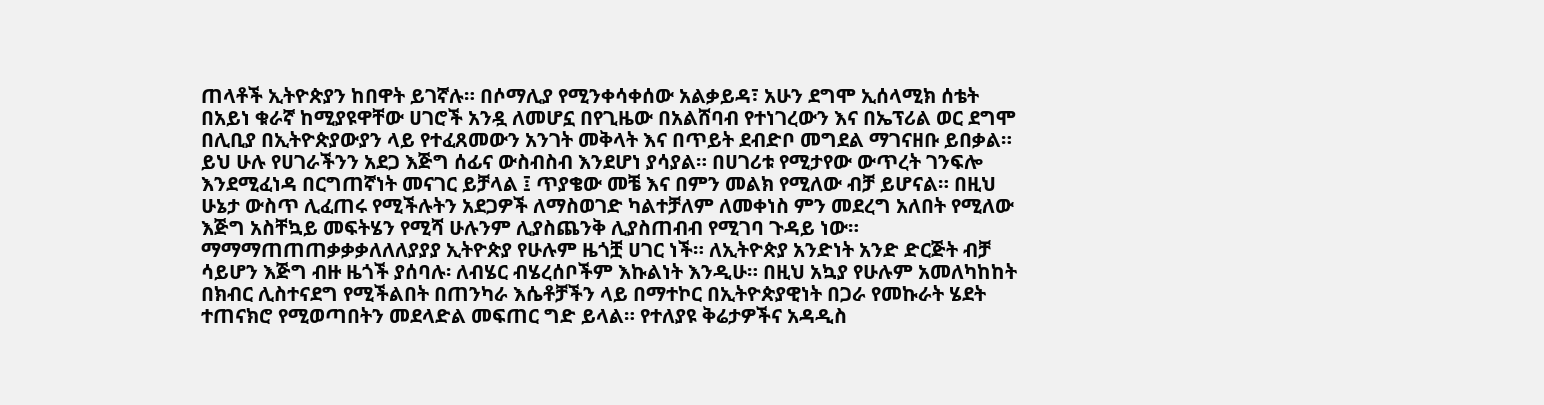ጠላቶች ኢትዮጵያን ከበዋት ይገኛሉ። በሶማሊያ የሚንቀሳቀሰው አልቃይዳ፣ አሁን ደግሞ ኢሰላሚክ ሰቴት በአይነ ቁራኛ ከሚያዩዋቸው ሀገሮች አንዷ ለመሆኗ በየጊዜው በአልሸባብ የተነገረውን እና በኤፕሪል ወር ደግሞ በሊቢያ በኢትዮጵያውያን ላይ የተፈጸመውን አንገት መቅላት እና በጥይት ደብድቦ መግደል ማገናዘቡ ይበቃል። ይህ ሁሉ የሀገራችንን አደጋ እጅግ ሰፊና ውስብስብ እንደሆነ ያሳያል። በሀገሪቱ የሚታየው ውጥረት ገንፍሎ እንደሚፈነዳ በርግጠኛነት መናገር ይቻላል ፤ ጥያቄው መቼ እና በምን መልክ የሚለው ብቻ ይሆናል። በዚህ ሁኔታ ውስጥ ሊፈጠሩ የሚችሉትን አደጋዎች ለማስወገድ ካልተቻለም ለመቀነስ ምን መደረግ አለበት የሚለው እጅግ አስቸኳይ መፍትሄን የሚሻ ሁሉንም ሊያስጨንቅ ሊያስጠብብ የሚገባ ጉዳይ ነው። ማማማጠጠጠቃቃቃለለለያያያ ኢትዮጵያ የሁሉም ዜጎቿ ሀገር ነች። ለኢትዮጵያ አንድነት አንድ ድርጅት ብቻ ሳይሆን እጅግ ብዙ ዜጎች ያሰባሉ፡ ለብሄር ብሄረሰቦችም እኩልነት እንዲሁ። በዚህ አኳያ የሁሉም አመለካከከት በክብር ሊስተናደግ የሚችልበት በጠንካራ እሴቶቻችን ላይ በማተኮር በኢትዮጵያዊነት በጋራ የመኩራት ሄደት ተጠናክሮ የሚወጣበትን መደላድል መፍጠር ግድ ይላል። የተለያዩ ቅሬታዎችና አዳዲስ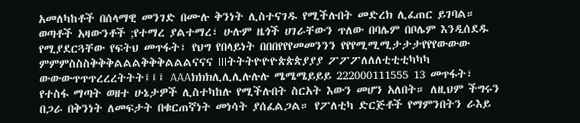አመለካከቶች በሰላማዊ መንገድ በሙሉ ቅንነት ሊስተናገዱ የሚችሉበት መድረክ ሊፈጠር ይገባል። ወጣቶች አዛውንቶች ;የተማረ ያልተማረ፣ ሁሉም ዜጎች ሀገራቸውን ጥለው በባሌም በቦሌም እንዲሰደዱ የሚያደርጓቸው የፍትህ መጥፋት፣ የህግ የበላይነት በበበየየየመመንንን የየየሚሚሚታታታየየየውውው ምምምስስስቅቅቅልልልቅቅቅልልልናናና IIIትትትዮዮዮጵጵጵያያያ ፖፖፖለለለቲቲቲካካካ ውውውጥጥጥረረረትትት፤፤፤ AAAክክክሊሊሊሉሉሉ ሜሜሜይይይ 222000111555 13 መጥፋት፣ የተስፋ ማጣት ወዘተ ሁኔታዎች ሊስተካከሉ የሚችሉበት ስርአት እውን መሆን አለበት። ለዚህም ችግሩን በጋራ በቅንነት ለመፍታት በቁርጠኛነት መነሳት ያሰፈልጋል። የፖለቲካ ድርጅቶች የማምንበትን ራእይ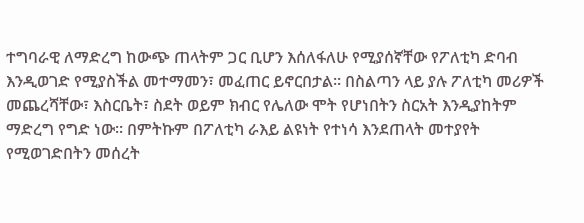ተግባራዊ ለማድረግ ከውጭ ጠላትም ጋር ቢሆን እሰለፋለሁ የሚያሰኛቸው የፖለቲካ ድባብ እንዲወገድ የሚያስችል መተማመን፣ መፈጠር ይኖርበታል። በስልጣን ላይ ያሉ ፖለቲካ መሪዎች መጨረሻቸው፣ እስርቤት፣ ስደት ወይም ክብር የሌለው ሞት የሆነበትን ስርአት እንዲያከትም ማድረግ የግድ ነው። በምትኩም በፖለቲካ ራእይ ልዩነት የተነሳ እንደጠላት መተያየት የሚወገድበትን መሰረት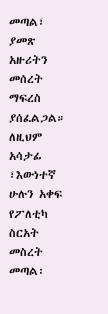መጣል፣ ያመጽ አዙሪትን መሰረት ማፍረስ ያሰፈልጋል። ለዚህም አሳታፊ ፣እውነተኛ ሁሉን አቀፍ የፖለቲካ ስርአት መስረት መጣል፡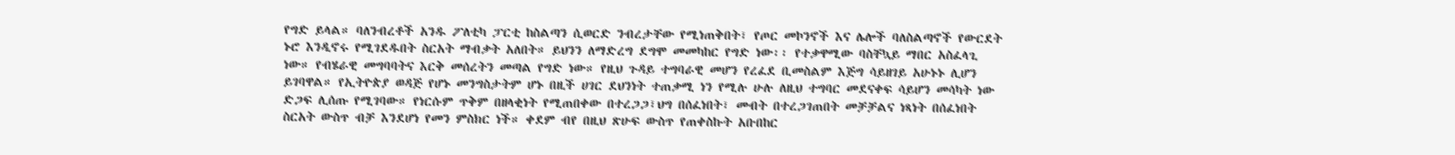የግድ ይላል። ባለንብረቶች አንዱ ፖለቲካ ፓርቲ ከስልጣን ሲወርድ ንብረታቸው የሚነጠቅበት፣ የጦር መኮንኖች እና ሌሎች ባለስልጣኖች የውርደት ኑሮ እንዲኖሩ የሚገደዱበት ስርአት ማብቃት አለበት። ይህንን ለማድረግ ደግሞ መመካከር የግድ ነው፡፡ የተቃዋሚው ባስቸኳይ ማበር አስፈላጊ ነው። የብሄራዊ መግባባትና እርቅ መሰረትን መጣል የግድ ነው። የዚህ ጉዳይ ተግባራዊ መሆን የረፈደ ቢመስልም እጅግ ሳይዘገይ አሁኑኑ ሊሆን ይገባዋል። የኢትዮጵያ ወዳጅ የሆኑ መንግስታትም ሆኑ በዚች ሀገር ደህንነት ተጠቃሚ ነን የሚሉ ሁሉ ለዚህ ተግባር መደናቀፍ ሳይሆን መሳካት ነው ድጋፍ ሊሰጡ የሚገባው። የነርሱም ጥቅም በዘላቂነት የሚጠበቀው በተረጋጋ፣ህግ በሰፈነበት፣ መብት በተረጋገጠበት መቻቻልና ነጻነት በሰፈነበት ስርአት ውስጥ ብቻ እንደሆነ የመን ምስክር ነች። ቀደም ብየ በዚህ ጽሁፍ ውስጥ የጠቀስኩት አቡበከር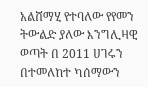አልሸማሂ የተባለው የየመን ትውልድ ያለው እንግሊዛዊ ወጣት በ 2011 ሀገሩን በተመለከተ ካሰማውን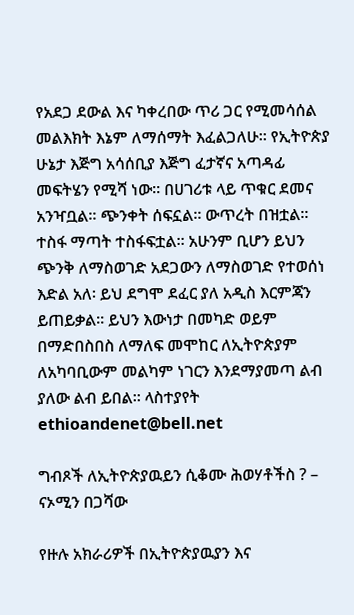የአደጋ ደውል እና ካቀረበው ጥሪ ጋር የሚመሳሰል መልእክት እኔም ለማሰማት እፈልጋለሁ። የኢትዮጵያ ሁኔታ እጅግ አሳሰቢያ እጅግ ፈታኛና አጣዳፊ መፍትሄን የሚሻ ነው። በሀገሪቱ ላይ ጥቁር ደመና አንዣቧል። ጭንቀት ሰፍኗል። ውጥረት በዝቷል። ተስፋ ማጣት ተስፋፍቷል። አሁንም ቢሆን ይህን ጭንቅ ለማስወገድ አደጋውን ለማስወገድ የተወሰነ እድል አለ፡ ይህ ደግሞ ደፈር ያለ አዲስ እርምጃን ይጠይቃል። ይህን እውነታ በመካድ ወይም በማድበስበስ ለማለፍ መሞከር ለኢትዮጵያም ለአካባቢውም መልካም ነገርን እንደማያመጣ ልብ ያለው ልብ ይበል። ላስተያየት ethioandenet@bell.net

ግብጾች ለኢትዮጵያዉይን ሲቆሙ ሕወሃቶችስ ? – ናኦሚን በጋሻው

የዙሉ አክራሪዎች በኢትዮጵያዉያን እና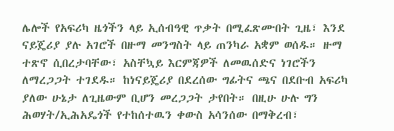ሌሎች የአፍሪካ ዜጎችን ላይ ኢሰብዓዊ ጥቃት በሚፈጽሙበት ጊዜ፣ እንደ ናይጄሪያ ያሉ አገሮች በዙማ መንግስት ላይ ጠንካራ አቋም ወሰዱ። ዙማ ተጽኖ ሲበረታባቸው፣ አስቸኳይ እርምጃዎች ለመዉሰድና ነገሮችን ለማረጋጋት ተገደዱ። ከነናይጄሪያ በደረሰው ግፊትና ጫና በደቡብ አፍሪካ ያለው ሁኔታ ለጊዜውም ቢሆን መረጋጋት ታየበት። በዚሁ ሁሉ ግን ሕወሃት/ኢሕአዴጎች የተከሰተዉን ቀውስ አሳንሰው በማቅረብ፣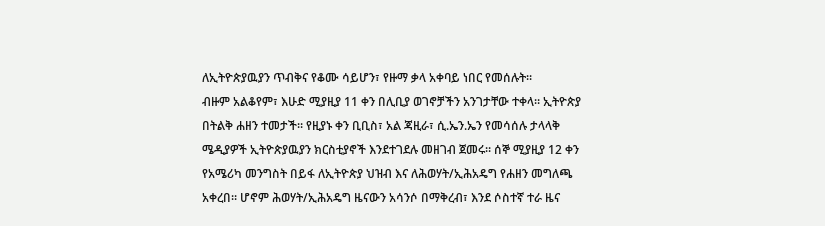ለኢትዮጵያዉያን ጥብቅና የቆሙ ሳይሆን፣ የዙማ ቃላ አቀባይ ነበር የመሰሉት።
ብዙም አልቆየም፣ እሁድ ሚያዚያ 11 ቀን በሊቢያ ወገኖቻችን አንገታቸው ተቀላ። ኢትዮጵያ በትልቅ ሐዘን ተመታች። የዚያኑ ቀን ቢቢስ፣ አል ጃዚራ፣ ሲ.ኤን.ኤን የመሳሰሉ ታላላቅ ሜዲያዎች ኢትዮጵያዉያን ክርስቲያኖች እንደተገደሉ መዘገብ ጀመሩ። ሰኞ ሚያዚያ 12 ቀን የአሜሪካ መንግስት በይፋ ለኢትዮጵያ ህዝብ እና ለሕወሃት/ኢሕአዴግ የሐዘን መግለጫ አቀረበ። ሆኖም ሕወሃት/ኢሕአዴግ ዜናውን አሳንሶ በማቅረብ፣ እንደ ሶስተኛ ተራ ዜና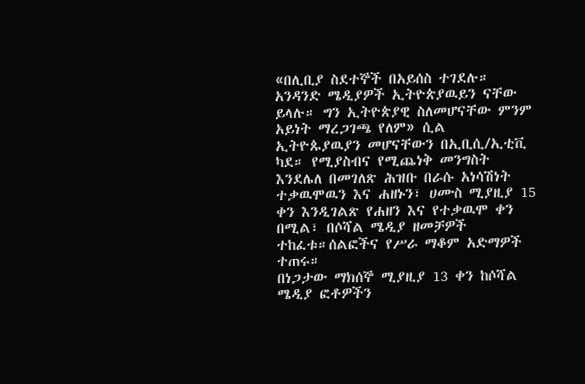«በሊቢያ ስደተኞች በአይሰስ ተገደሉ። አንዳንድ ሜዲያዎች ኢትዮጵያዉይን ናቸው ይላሉ። ግን ኢትዮጵያዊ ስለመሆናቸው ምንም አይነት ማረጋገጫ የለም» ሲል ኢትዮጱያዉያን መሆናቸውን በኢቢሲ/ኢቲቪ ካደ። የሚያስብና የሚጨነቅ መንግስት እንደሌለ በመገለጽ ሕዝቡ በራሱ አነሳሽነት ተቃዉሞዉን እና ሐዘኑን፣ ሀሙስ ሚያዚያ 15 ቀን እንዲገልጽ የሐዘን እና የተቃዉሞ ቀን በሚል፣ በሶሻል ሜዲያ ዘመቻዎች ተከፈቱ።ሰልፎችና የሥራ ማቆም አድማዎች ተጠሩ።
በነጋታው ማክሰኞ ሚያዚያ 13 ቀን ከሶሻል ሜዲያ ፎቶዎችን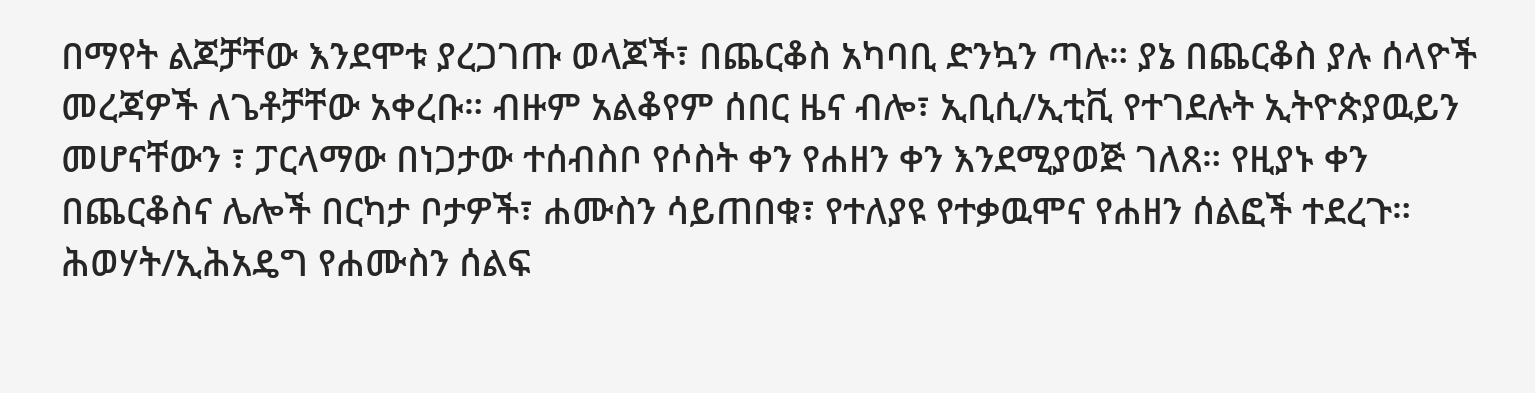በማየት ልጆቻቸው እንደሞቱ ያረጋገጡ ወላጆች፣ በጨርቆስ አካባቢ ድንኳን ጣሉ። ያኔ በጨርቆስ ያሉ ሰላዮች መረጃዎች ለጌቶቻቸው አቀረቡ። ብዙም አልቆየም ሰበር ዜና ብሎ፣ ኢቢሲ/ኢቲቪ የተገደሉት ኢትዮጵያዉይን መሆናቸውን ፣ ፓርላማው በነጋታው ተሰብስቦ የሶስት ቀን የሐዘን ቀን እንደሚያወጅ ገለጸ። የዚያኑ ቀን በጨርቆስና ሌሎች በርካታ ቦታዎች፣ ሐሙስን ሳይጠበቁ፣ የተለያዩ የተቃዉሞና የሐዘን ሰልፎች ተደረጉ።
ሕወሃት/ኢሕአዴግ የሐሙስን ሰልፍ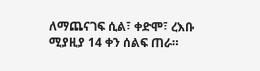ለማጨናገፍ ሲል፣ ቀድሞ፣ ረእቡ ሚያዚያ 14 ቀን ሰልፍ ጠራ።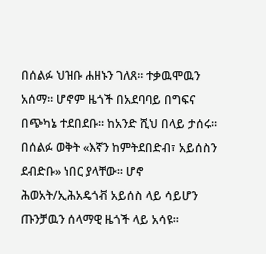በሰልፉ ህዝቡ ሐዘኑን ገለጸ። ተቃዉሞዉን አሰማ። ሆኖም ዜጎች በአደባባይ በግፍና በጭካኔ ተደበደቡ። ከአንድ ሺህ በላይ ታሰሩ። በሰልፉ ወቅት «እኛን ከምትደበድብ፣ አይሰስን ደብድቡ» ነበር ያላቸው። ሆኖ ሕወአት/ኢሕአዴጎቭ አይሰስ ላይ ሳይሆን ጡንቻዉን ሰላማዊ ዜጎች ላይ አሳዩ።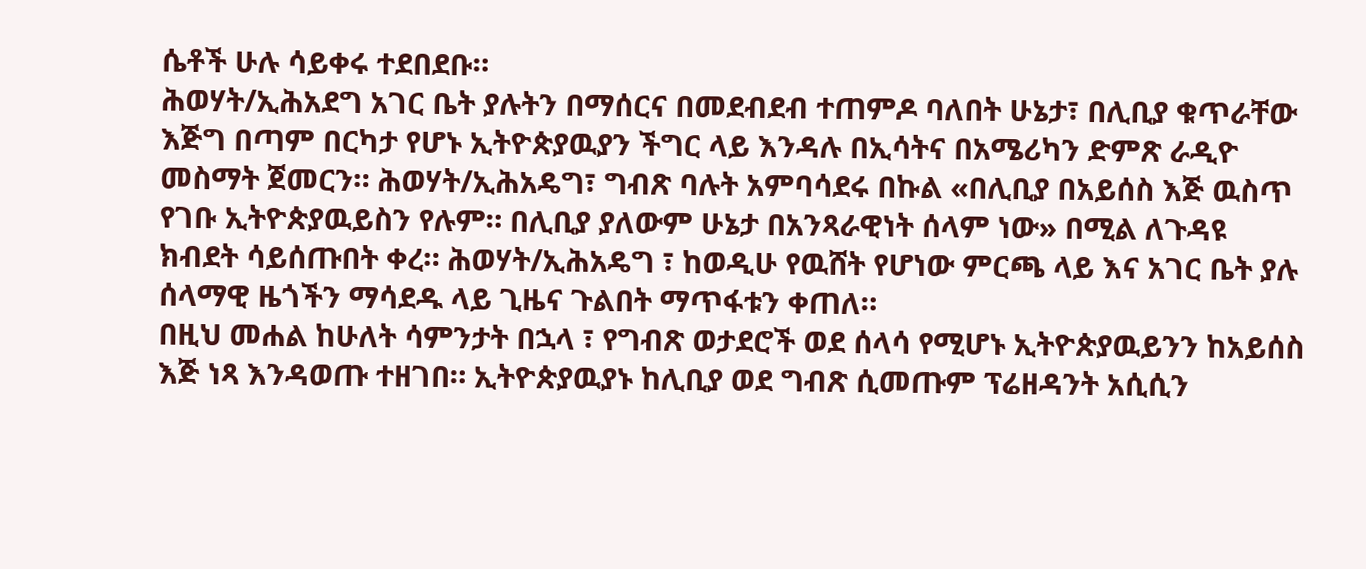ሴቶች ሁሉ ሳይቀሩ ተደበደቡ።
ሕወሃት/ኢሕአደግ አገር ቤት ያሉትን በማሰርና በመደብደብ ተጠምዶ ባለበት ሁኔታ፣ በሊቢያ ቁጥራቸው እጅግ በጣም በርካታ የሆኑ ኢትዮጵያዉያን ችግር ላይ እንዳሉ በኢሳትና በአሜሪካን ድምጽ ራዲዮ መስማት ጀመርን። ሕወሃት/ኢሕአዴግ፣ ግብጽ ባሉት አምባሳደሩ በኩል «በሊቢያ በአይሰስ እጅ ዉስጥ የገቡ ኢትዮጵያዉይስን የሉም። በሊቢያ ያለውም ሁኔታ በአንጻራዊነት ሰላም ነው» በሚል ለጉዳዩ ክብደት ሳይሰጡበት ቀረ። ሕወሃት/ኢሕአዴግ ፣ ከወዲሁ የዉሸት የሆነው ምርጫ ላይ እና አገር ቤት ያሉ ሰላማዊ ዜጎችን ማሳደዱ ላይ ጊዜና ጉልበት ማጥፋቱን ቀጠለ።
በዚህ መሐል ከሁለት ሳምንታት በኋላ ፣ የግብጽ ወታደሮች ወደ ሰላሳ የሚሆኑ ኢትዮጵያዉይንን ከአይሰስ እጅ ነጻ እንዳወጡ ተዘገበ። ኢትዮጵያዉያኑ ከሊቢያ ወደ ግብጽ ሲመጡም ፕሬዘዳንት አሲሲን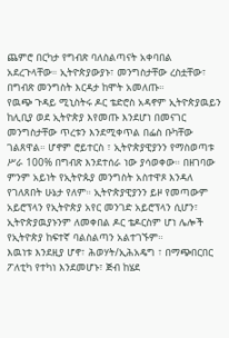ጨምሮ በርካታ የግብጽ ባለስልጣናት አቀባበል አደረጉላቸው። ኢትዮጵያውያኑ፣ መንግስታቸው ረስቷቸው፣ በግብጽ መንግስት እርዳታ ከሞት አመለጡ።
የዉጭ ጉዳይ ሚኒስትሩ ዶር ቴድሮስ አዳኖም ኢትዮጵያዉይን ከሊቢያ ወደ ኢትዮጵያ እየመጡ እንደሆነ በመናገር መንግስታቸው ጥረቱን እንደሚቀጥል በፌስ ቡካቸው ገልጸዋል። ሆኖም ሮይተርስ ፣ ኢትዮጵያዊያንን የማስወጣቱ ሥራ 100% በግብጽ እንደተሰራ ነው ያሳወቀው። በዘገባው ምንም አይነት የኢትዮጱያ መንግስት አስተዋጾ እንዳለ የገለጸበት ሁኔታ የለም። ኢትዮጵያዊያንን ይዞ የመጣውም አይሮፕላን የኢትዮጵያ አየር መንገድ አይሮፕላን ሲሆን፣ ኢትዮጵያዉያኑንም ለመቀበል ዶር ቴዶርስም ሆነ ሌሎች የኢትዮጵያ ከፍተኛ ባልስልጣን አልተገኙም።
እዉነቱ እንደዚያ ሆኖ፣ ሕወሃት/ኢሕአዴግ ፣ በማጭበርበር ፖለቲካ የተካነ እንደመሆኑ፣ ጅብ ከሄደ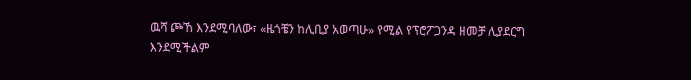ዉሻ ጮኸ እንደሚባለው፣ «ዜጎቼን ከሊቢያ አወጣሁ» የሚል የፕሮፖጋንዳ ዘመቻ ሊያደርግ እንደሚችልም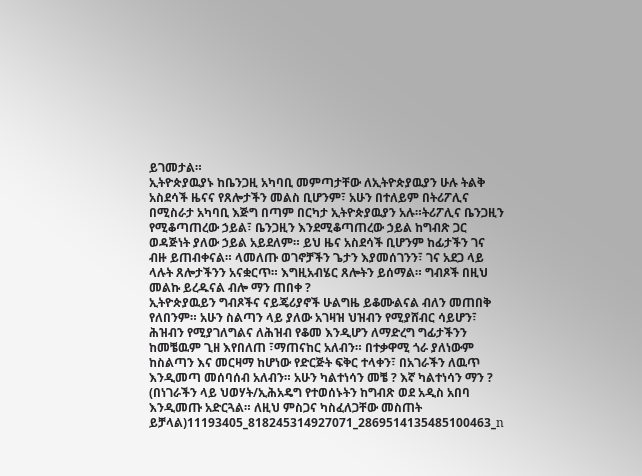ይገመታል።
ኢትዮጵያዉያኑ ከቤንጋዚ አካባቢ መምጣታቸው ለኢትዮጵያዉያን ሁሉ ትልቅ አስደሳች ዜናና የጸሎታችን መልስ ቢሆንም፣ አሁን በተለይም በትሪፖሊና በሚስራታ አካባቢ እጅግ በጣም በርካታ ኢትዮጵያዉያን አሉ።ትሪፖሊና ቤንጋዚን የሚቆጣጠረው ኃይል፣ ቤንጋዚን እንደሚቆጣጠረው ኃይል ከግብጽ ጋር ወዳጅነት ያለው ኃይል አይደለም። ይህ ዜና አስደሳች ቢሆንም ከፊታችን ገና ብዙ ይጠብቀናል። ላመለጡ ወገኖቻችን ጌታን እያመሰገንን፣ ገና አደጋ ላይ ላሉት ጸሎታችንን አናቋርጥ። እግዚአብሄር ጸሎትን ይሰማል። ግብጾች በዚህ መልኩ ይረዱናል ብሎ ማን ጠበቀ ?
ኢትዮጵያዉይን ግብጾችና ናይጄሪያኖች ሁልግዜ ይቆሙልናል ብለን መጠበቅ የለበንም። አሁን ስልጣን ላይ ያለው አገዛዝ ህዝብን የሚያሸብር ሳይሆን፣ ሕዝብን የሚያገለግልና ለሕዝብ የቆመ እንዲሆን ለማድረግ ግፊታችንን ከመቼዉም ጊዘ እየበለጠ ፣ማጠናከር አለብን። በተቃዋሚ ጎራ ያለነውም ከስልጣን እና መርዛማ ከሆነው የድርጅት ፍቅር ተላቀን፣ በአገራችን ለዉጥ እንዲመጣ መሰባሰብ አለብን። አሁን ካልተነሳን መቼ ? እኛ ካልተነሳን ማን ?
(በነገራችን ላይ ህወሃት/ኢሕአዴግ የተወሰኑትን ከግብጽ ወደ አዲስ አበባ እንዲመጡ አድርጓል። ለዚህ ምስጋና ካስፈለጋቸው መስጠት ይቻላል)11193405_818245314927071_2869514135485100463_n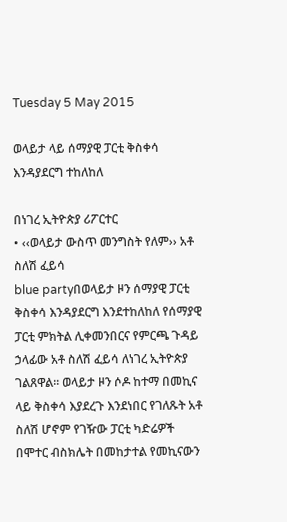Tuesday 5 May 2015

ወላይታ ላይ ሰማያዊ ፓርቲ ቅስቀሳ እንዳያደርግ ተከለከለ

በነገረ ኢትዮጵያ ሪፖርተር
• ‹‹ወላይታ ውስጥ መንግስት የለም›› አቶ ስለሽ ፈይሳ
blue partyበወላይታ ዞን ሰማያዊ ፓርቲ ቅስቀሳ እንዳያደርግ እንደተከለከለ የሰማያዊ ፓርቲ ምክትል ሊቀመንበርና የምርጫ ጉዳይ ኃላፊው አቶ ስለሽ ፈይሳ ለነገረ ኢትዮጵያ ገልጸዋል፡፡ ወላይታ ዞን ሶዶ ከተማ በመኪና ላይ ቅስቀሳ እያደረጉ እንደነበር የገለጹት አቶ ስለሽ ሆኖም የገዥው ፓርቲ ካድሬዎች በሞተር ብስክሌት በመከታተል የመኪናውን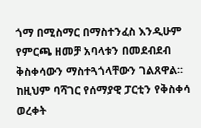ጎማ በሚስማር በማስተንፈስ እንዲሁም የምርጫ ዘመቻ አባላቱን በመደብደብ ቅስቀሳውን ማስተጓጎላቸውን ገልጸዋል፡፡ ከዚህም ባሻገር የሰማያዊ ፓርቲን የቅስቀሳ ወረቀት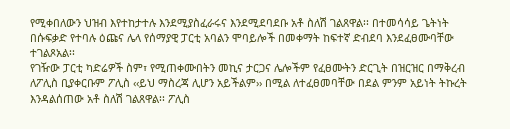የሚቀበለውን ህዝብ እየተከታተሉ እንደሚያስፈራሩና እንደሚደባደቡ አቶ ስለሽ ገልጸዋል፡፡ በተመሳሳይ ጌትነት በሱፍቃድ የተባሉ ዕጩና ሌላ የሰማያዊ ፓርቲ አባልን ሞባይሎች በመቀማት ከፍተኛ ድብደባ እንደፈፀሙባቸው ተገልጾአል፡፡
የገዥው ፓርቲ ካድሬዎች ስም፣ የሚጠቀሙበትን መኪና ታርጋና ሌሎችም የፈፀሙትን ድርጊት በዝርዝር በማቅረብ ለፖሊስ ቢያቀርቡም ፖሊስ ‹‹ይህ ማስረጃ ሊሆን አይችልም›› በሚል ለተፈፀመባቸው በደል ምንም አይነት ትኩረት እንዳልሰጠው አቶ ስለሽ ገልጸዋል፡፡ ፖሊስ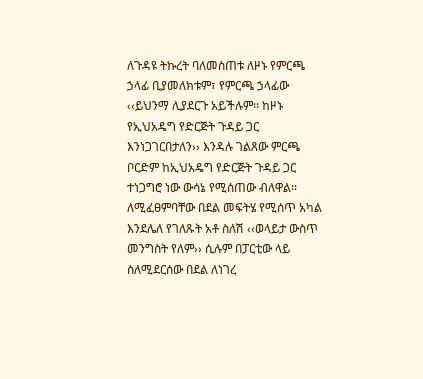ለጉዳዩ ትኩረት ባለመስጠቱ ለዞኑ የምርጫ ኃላፊ ቢያመለክቱም፣ የምርጫ ኃላፊው ‹‹ይህንማ ሊያደርጉ አይችሉም፡፡ ከዞኑ የኢህአዴግ የድርጅት ጉዳይ ጋር እንነጋገርበታለን›› እንዳሉ ገልጸው ምርጫ ቦርድም ከኢህአዴግ የድርጅት ጉዳይ ጋር ተነጋግሮ ነው ውሳኔ የሚሰጠው ብለዋል፡፡ ለሚፈፀምባቸው በደል መፍትሄ የሚሰጥ አካል እንደሌለ የገለጹት አቶ ስለሽ ‹‹ወላይታ ውስጥ መንግስት የለም›› ሲሉም በፓርቲው ላይ ስለሚደርሰው በደል ለነገረ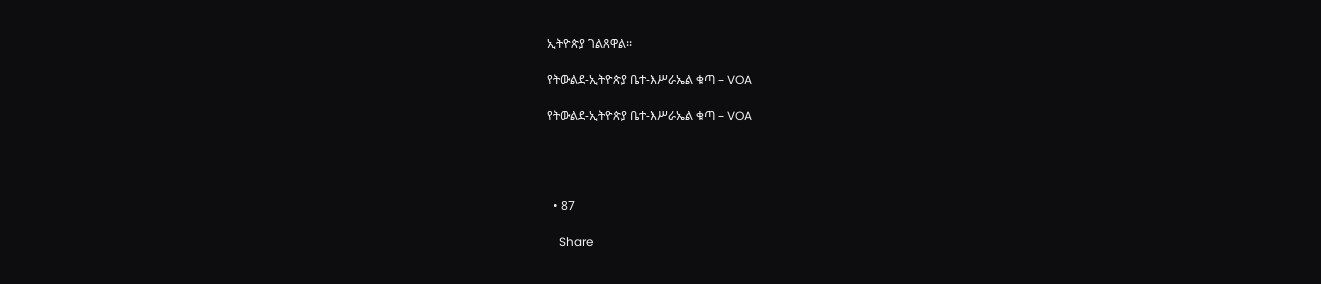ኢትዮጵያ ገልጸዋል፡፡

የትውልደ-ኢትዮጵያ ቤተ-እሥራኤል ቁጣ – VOA

የትውልደ-ኢትዮጵያ ቤተ-እሥራኤል ቁጣ – VOA




  • 87

    Share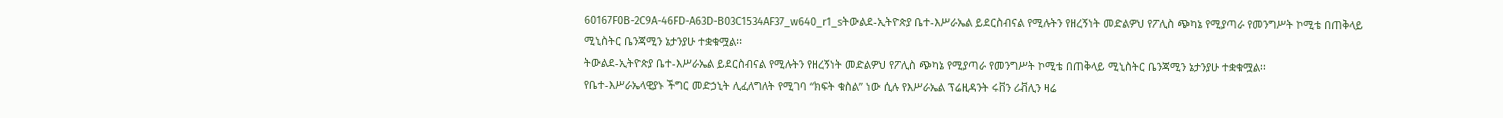60167F0B-2C9A-46FD-A63D-B03C1534AF37_w640_r1_sትውልደ-ኢትዮጵያ ቤተ-እሥራኤል ይደርስብናል የሚሉትን የዘረኝነት መድልዎህ የፖሊስ ጭካኔ የሚያጣራ የመንግሥት ኮሚቴ በጠቅላይ ሚኒስትር ቤንጃሚን ኔታንያሁ ተቋቁሟል፡፡
ትውልደ-ኢትዮጵያ ቤተ-እሥራኤል ይደርስብናል የሚሉትን የዘረኝነት መድልዎህ የፖሊስ ጭካኔ የሚያጣራ የመንግሥት ኮሚቴ በጠቅላይ ሚኒስትር ቤንጃሚን ኔታንያሁ ተቋቁሟል፡፡
የቤተ-እሥራኤላዊያኑ ችግር መድኃኒት ሊፈለግለት የሚገባ “ክፍት ቁስል” ነው ሲሉ የእሥራኤል ፕሬዚዳንት ሩቨን ሪቭሊን ዛሬ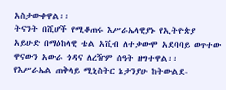አስታውቀዋል፡፡
ትናንት በሺሆች የሚቆጠሩ እሥራኤላዊያኑ የኢትዮጵያ አይሁድ በማዕከላዊ ቴል አቪብ ለተቃውሞ አደባባይ ወጥተው ዋናውን አውራ ጎዳና ለረዥም ሰዓት ዘግተዋል፡፡
የእሥራኤል ጠቅላይ ሚኒስትር ኔታንያሁ ከትውልደ-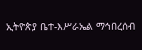ኢትዮጵያ ቤተ-እሥራኤል ማኅበረሰብ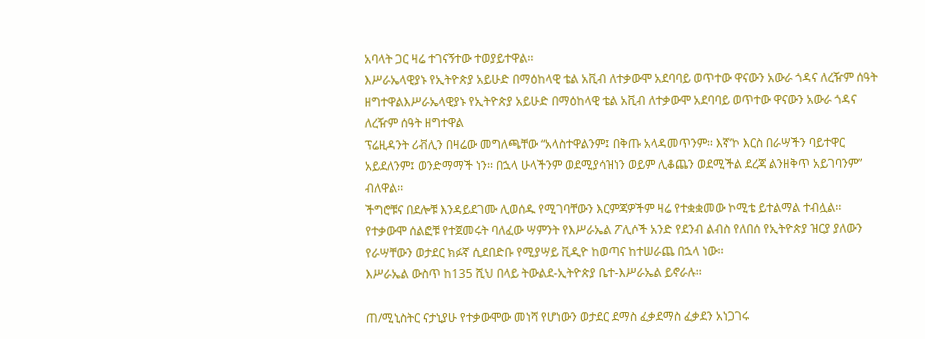አባላት ጋር ዛሬ ተገናኝተው ተወያይተዋል፡፡
እሥራኤላዊያኑ የኢትዮጵያ አይሁድ በማዕከላዊ ቴል አቪብ ለተቃውሞ አደባባይ ወጥተው ዋናውን አውራ ጎዳና ለረዥም ሰዓት ዘግተዋልእሥራኤላዊያኑ የኢትዮጵያ አይሁድ በማዕከላዊ ቴል አቪብ ለተቃውሞ አደባባይ ወጥተው ዋናውን አውራ ጎዳና ለረዥም ሰዓት ዘግተዋል
ፕሬዚዳንት ሪቭሊን በዛሬው መግለጫቸው “አላስተዋልንም፤ በቅጡ አላዳመጥንም፡፡ እኛ’ኮ እርስ በራሣችን ባይተዋር አይደለንም፤ ወንድማማች ነን፡፡ በኋላ ሁላችንም ወደሚያሳዝነን ወይም ሊቆጨን ወደሚችል ደረጃ ልንዘቅጥ አይገባንም” ብለዋል፡፡
ችግሮቹና በደሎቹ እንዳይደገሙ ሊወሰዱ የሚገባቸውን እርምጃዎችም ዛሬ የተቋቋመው ኮሚቴ ይተልማል ተብሏል፡፡
የተቃውሞ ሰልፎቹ የተጀመሩት ባለፈው ሣምንት የእሥራኤል ፖሊሶች አንድ የደንብ ልብስ የለበሰ የኢትዮጵያ ዝርያ ያለውን የራሣቸውን ወታደር ክፉኛ ሲደበድቡ የሚያሣይ ቪዲዮ ከወጣና ከተሠራጨ በኋላ ነው፡፡
እሥራኤል ውስጥ ከ135 ሺህ በላይ ትውልደ-ኢትዮጵያ ቤተ-እሥራኤል ይኖራሉ፡፡

ጠ/ሚኒስትር ናታኒያሁ የተቃውሞው መነሻ የሆነውን ወታደር ደማስ ፈቃደማስ ፈቃደን አነጋገሩ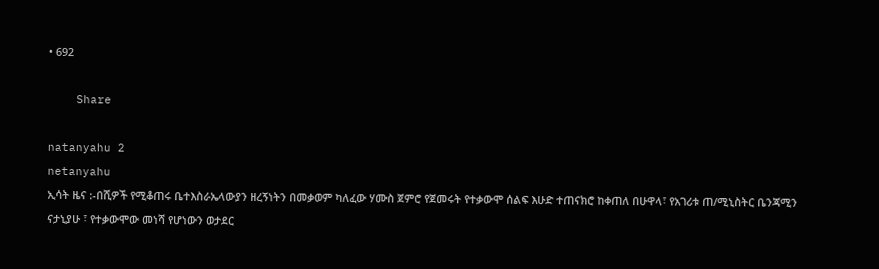• 692

    Share

natanyahu 2
netanyahu
ኢሳት ዜና :-በሺዎች የሚቆጠሩ ቤተእስራኤላውያን ዘረኝነትን በመቃወም ካለፈው ሃሙስ ጀምሮ የጀመሩት የተቃውሞ ሰልፍ እሁድ ተጠናክሮ ከቀጠለ በሁዋላ፣ የአገሪቱ ጠ/ሚኒስትር ቤንጃሚን ናታኒያሁ ፣ የተቃውሞው መነሻ የሆነውን ወታደር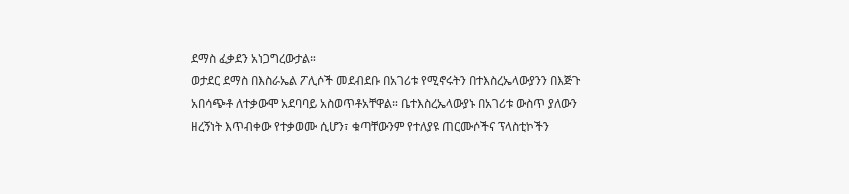ደማስ ፈቃደን አነጋግረውታል።
ወታደር ደማስ በእስራኤል ፖሊሶች መደብደቡ በአገሪቱ የሚኖሩትን በተእስረኤላውያንን በእጅጉ አበሳጭቶ ለተቃውሞ አደባባይ አስወጥቶአቸዋል። ቤተእስረኤላውያኑ በአገሪቱ ውስጥ ያለውን ዘረኝነት እጥብቀው የተቃወሙ ሲሆን፣ ቁጣቸውንም የተለያዩ ጠርሙሶችና ፕላስቲኮችን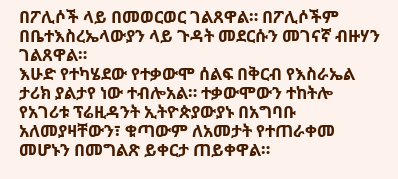በፖሊሶች ላይ በመወርወር ገልጸዋል። በፖሊሶችም በቤተእስረኤላውያን ላይ ጉዳት መደርሱን መገናኛ ብዙሃን ገልጸዋል።
እሁድ የተካሄደው የተቃውሞ ሰልፍ በቅርብ የእስራኤል ታሪክ ያልታየ ነው ተብሎአል። ተቃውሞውን ተከትሎ የአገሪቱ ፕሬዚዳንት ኢትዮጵያውያኑ በአግባቡ አለመያዛቸውን፣ ቁጣውም ለአመታት የተጠራቀመ መሆኑን በመግልጽ ይቀርታ ጠይቀዋል።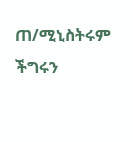ጠ/ሚኒስትሩም ችግሩን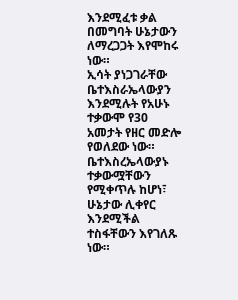እንደሚፈቱ ቃል በመግባት ሁኔታውን ለማረጋጋት እየሞከሩ ነው።
ኢሳት ያነጋገራቸው ቤተእስራኤላውያን እንደሚሉት የአሁኑ ተቃውሞ የ30 አመታት የዘር መድሎ የወለደው ነው። ቤተእስረኤላውያኑ ተቃውሟቸውን የሚቀጥሉ ከሆነ፣ ሁኔታው ሊቀየር እንደሚችል ተስፋቸውን እየገለጹ ነው።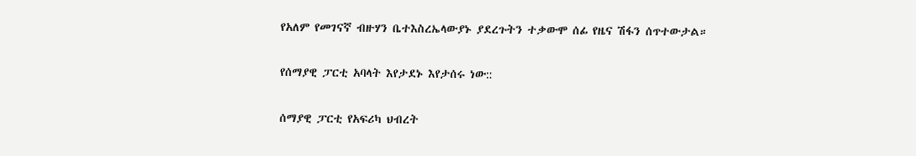የአለም የመገናኛ ብዙሃን ቤተእስረኤላውያኑ ያደረጉትን ተቃውሞ ሰፊ የዜና ሽፋን ሰጥተውታል።

የሰማያዊ ፓርቲ አባላት እየታደኑ እየታሰሩ ነው::

ሰማያዊ ፓርቲ የአፍሪካ ህብረት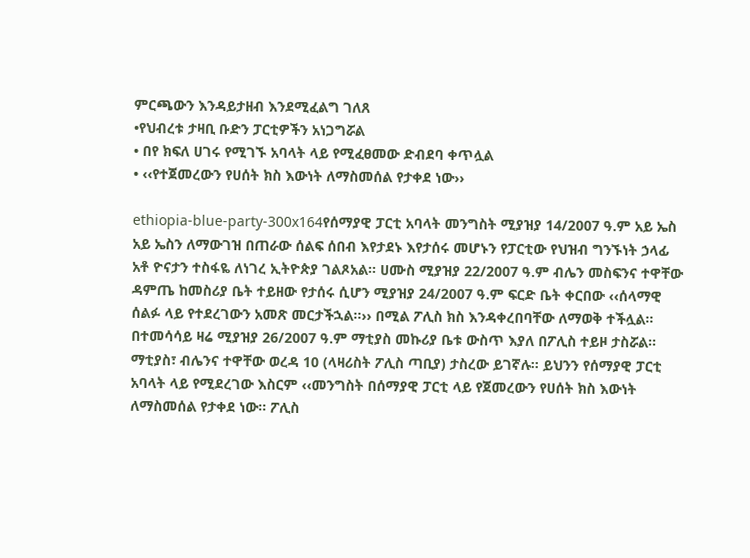ምርጫውን እንዳይታዘብ እንደሚፈልግ ገለጸ
•የህብረቱ ታዛቢ ቡድን ፓርቲዎችን አነጋግሯል
• በየ ክፍለ ሀገሩ የሚገኙ አባላት ላይ የሚፈፀመው ድብደባ ቀጥሏል
• ‹‹የተጀመረውን የሀሰት ክስ እውነት ለማስመሰል የታቀደ ነው››

ethiopia-blue-party-300x164የሰማያዊ ፓርቲ አባላት መንግስት ሚያዝያ 14/2007 ዓ.ም አይ ኤስ አይ ኤስን ለማውገዝ በጠራው ሰልፍ ሰበብ እየታደኑ እየታሰሩ መሆኑን የፓርቲው የህዝብ ግንኙነት ኃላፊ አቶ ዮናታን ተስፋዬ ለነገረ ኢትዮጵያ ገልጾአል፡፡ ሀሙስ ሚያዝያ 22/2007 ዓ.ም ብሌን መስፍንና ተዋቸው ዳምጤ ከመስሪያ ቤት ተይዘው የታሰሩ ሲሆን ሚያዝያ 24/2007 ዓ.ም ፍርድ ቤት ቀርበው ‹‹ሰላማዊ ሰልፉ ላይ የተደረገውን አመጽ መርታችኋል፡፡›› በሚል ፖሊስ ክስ እንዳቀረበባቸው ለማወቅ ተችሏል፡፡
በተመሳሳይ ዛሬ ሚያዝያ 26/2007 ዓ.ም ማቲያስ መኩሪያ ቤቱ ውስጥ እያለ በፖሊስ ተይዞ ታስሯል፡፡ ማቲያስ፣ ብሌንና ተዋቸው ወረዳ 10 (ላዛሪስት ፖሊስ ጣቢያ) ታስረው ይገኛሉ፡፡ ይህንን የሰማያዊ ፓርቲ አባላት ላይ የሚደረገው እስርም ‹‹መንግስት በሰማያዊ ፓርቲ ላይ የጀመረውን የሀሰት ክስ እውነት ለማስመሰል የታቀደ ነው፡፡ ፖሊስ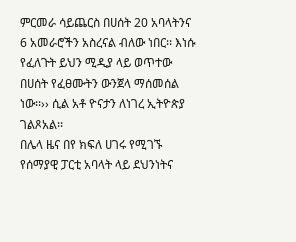ምርመራ ሳይጨርስ በሀሰት 20 አባላትንና 6 አመራሮችን አስረናል ብለው ነበር፡፡ እነሱ የፈለጉት ይህን ሚዲያ ላይ ወጥተው በሀሰት የፈፀሙትን ውንጀላ ማሰመሰል ነው፡፡›› ሲል አቶ ዮናታን ለነገረ ኢትዮጵያ ገልጾአል፡፡
በሌላ ዜና በየ ክፍለ ሀገሩ የሚገኙ የሰማያዊ ፓርቲ አባላት ላይ ደህንነትና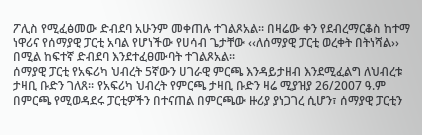ፖሊስ የሚፈፅመው ድብደባ አሁንም መቀጠሉ ተገልጾአል፡፡ በዛሬው ቀን የደብረማርቆስ ከተማ ነዋሪና የሰማያዊ ፓርቲ አባል የሆነችው የሀሳብ ጌታቸው ‹‹ለሰማያዊ ፓርቲ ወረቀት በትነሻል›› በሚል ከፍተኛ ድብደባ እንደተፈፀሙባት ተገልጾአል፡፡
ሰማያዊ ፓርቲ የአፍሪካ ህብረት 5ኛውን ሀገራዊ ምርጫ እንዳይታዘብ እንደሚፈልግ ለህብረቱ ታዛቢ ቡድን ገለጸ፡፡ የአፍሪካ ህብረት የምርጫ ታዛቢ ቡድን ዛሬ ሚያዝያ 26/2007 ዓ.ም በምርጫ የሚወዳደሩ ፓርቲዎችን በተናጠል በምርጫው ዙሪያ ያነጋገረ ሲሆን፣ ሰማያዊ ፓርቲን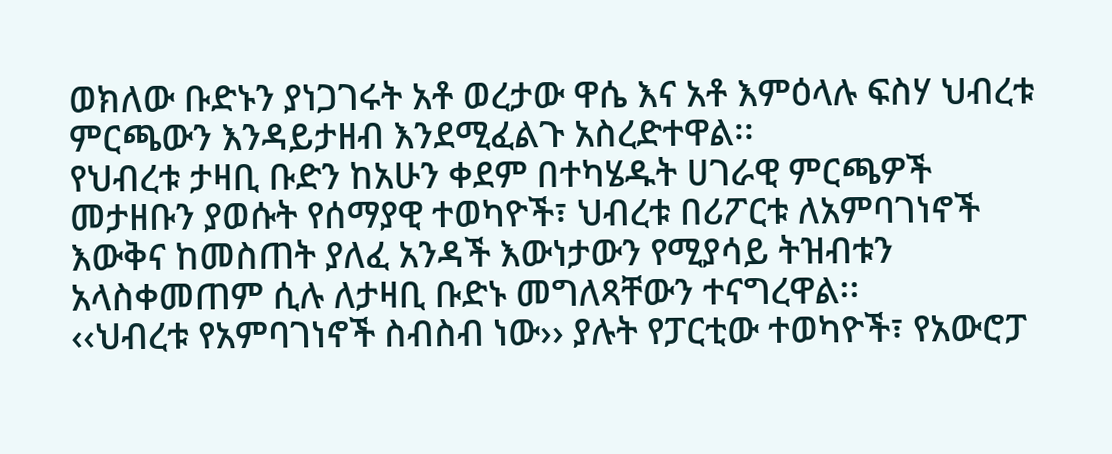ወክለው ቡድኑን ያነጋገሩት አቶ ወረታው ዋሴ እና አቶ እምዕላሉ ፍስሃ ህብረቱ ምርጫውን እንዳይታዘብ እንደሚፈልጉ አስረድተዋል፡፡
የህብረቱ ታዛቢ ቡድን ከአሁን ቀደም በተካሄዱት ሀገራዊ ምርጫዎች መታዘቡን ያወሱት የሰማያዊ ተወካዮች፣ ህብረቱ በሪፖርቱ ለአምባገነኖች እውቅና ከመስጠት ያለፈ አንዳች እውነታውን የሚያሳይ ትዝብቱን አላስቀመጠም ሲሉ ለታዛቢ ቡድኑ መግለጻቸውን ተናግረዋል፡፡
‹‹ህብረቱ የአምባገነኖች ስብስብ ነው›› ያሉት የፓርቲው ተወካዮች፣ የአውሮፓ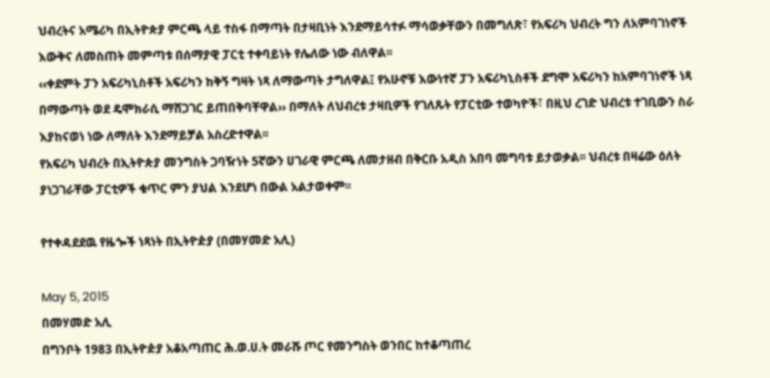ህብረትና አሜሪካ በኢትዮጵያ ምርጫ ላይ ተስፋ በማጣት በታዛቢነት እንደማይሳተፉ ማሳወቃቸውን በመግለጽ፣ የአፍሪካ ህብረት ግን ለአምባገነኖች እውቅና ለመስጠት መምጣቱ በሰማያዊ ፓርቲ ተቀባይነት የሌለው ነው ብለዋል፡፡
‹‹ቀደምት ፓን አፍሪካኒስቶች አፍሪካን ከቅኝ ግዛት ነጻ ለማውጣት ታግለዋል፤ የአሁኖቹ እውነተኛ ፓን አፍሪካኒስቶች ደግሞ አፍሪካን ከአምባገነኖች ነጻ በማውጣት ወደ ዴሞክራሲ ማሸጋገር ይጠበቅባቸዋል›› በማለት ለህብረቱ ታዛቢዎች የገለጹት የፓርቲው ተወካዮች፣ በዚህ ረገድ ህብረቱ ተገቢውን ስራ እያከናወነ ነው ለማለት እንደማይቻል አስረድተዋል፡፡
የአፍሪካ ህብረት በኢትዮጵያ መንግስት ጋባዥነት 5ኛውን ሀገራዊ ምርጫ ለመታዘብ በቅርቡ አዲስ አበባ መግባቱ ይታወቃል፡፡ ህብረቱ በዛሬው ዕለት ያነጋገራቸው ፓርቲዎች ቁጥር ምን ያህል እንደሆነ በውል አልታወቀም፡፡

የተቀዳደደዉ የዜጐች ነጻነት በኢትዮዽያ (በመሃመድ አሊ)

May 5, 2015
በመሃመድ አሊ
በግንቦት 1983 በኢትዮዽያ አቆአጣጠር ሕ.ወ.ሀ.ት መራሹ ጦር የመንግስት ወንበር ከተቆጣጠረ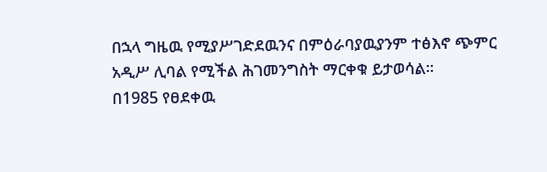በኋላ ግዜዉ የሚያሥገድደዉንና በምዕራባያዉያንም ተፅእኖ ጭምር አዲሥ ሊባል የሚችል ሕገመንግስት ማርቀቁ ይታወሳል፡፡
በ1985 የፀደቀዉ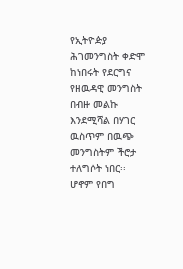የኢትዮዽያ ሕገመንግስት ቀድሞ ከነበሩት የደርግና የዘዉዳዊ መንግስት በብዙ መልኩ እንደሚሻል በሃገር ዉስጥም በዉጭ መንግስትም ችሮታ ተለግሶት ነበር፡፡ ሆኖም የበግ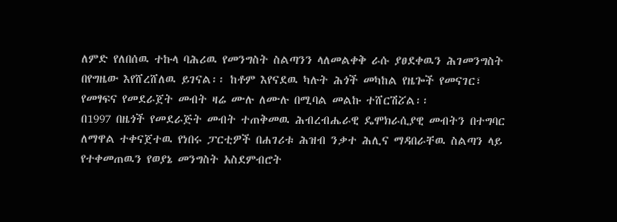ለምድ የለበሰዉ ተኩላ ባሕሪዉ የመንግስት ስልጣንን ላለመልቀቅ ራሱ ያፀደቀዉን ሕገመንግስት በየግዜው እየሸረሸለዉ ይገናል፡፡ ከቶም እየናደዉ ካሉት ሕጎች መካከል የዜጐች የመናገር፣ የመፃፍና የመደራጀት መብት ዛሬ ሙሉ ለሙሉ በሚባል መልኩ ተሸርሽፘል፡፡
በ1997 በዜጎች የመደራጅት መብት ተጠቅመዉ ሕብረብሔራዊ ዴሞክራሲያዊ መብትን በተግባር ለማዋል ተቀናጀተዉ የነበሩ ፓርቲዎች በሐገሪቱ ሕዝብ ንቃተ ሕሊና ማዳበራቸዉ ስልጣን ላይ የተቀመጠዉን የወያኔ መንግስት አስደምብሮት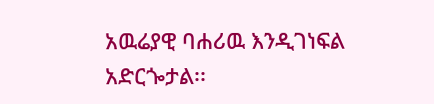አዉሬያዊ ባሐሪዉ እንዲገነፍል አድርጐታል፡፡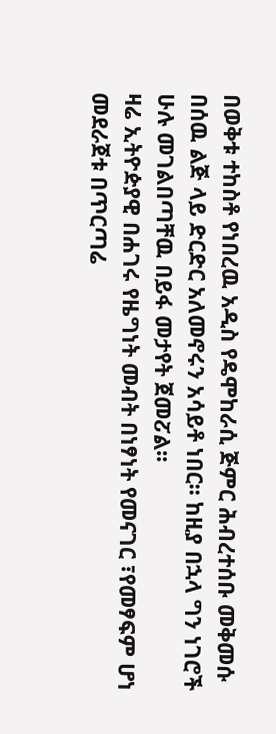በወቅቱ ተከስቶ የነበረዉ አዲስ የዴሞከራሲ ጅምር ሕብረተሰቡ መቅመሱ በሰዉ ልጅ ላይ ድርድር አለመኖሩን አሳይቶ ነበር፡፡ ከዚያ በኋላ ግን ነገሮች ሁሉ መገልበጣቸዉ በይፋ መታየት ጀመፘል፡፡
ዛሬ ኢትዮዽያዊ በሐገሩ የዜግነት መብት በነፃነት የመናገር ፣የመፃፍም ሆነ መደራጀቱ በጥርጣሬ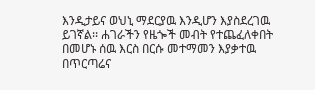እንዲታይና ወህኒ ማደርያዉ እንዲሆን እያስደረገዉ ይገኛል፡፡ ሐገራችን የዜጐች መብት የተጨፈለቀበት በመሆኑ ሰዉ እርስ በርሱ መተማመን እያቃተዉ በጥርጣሬና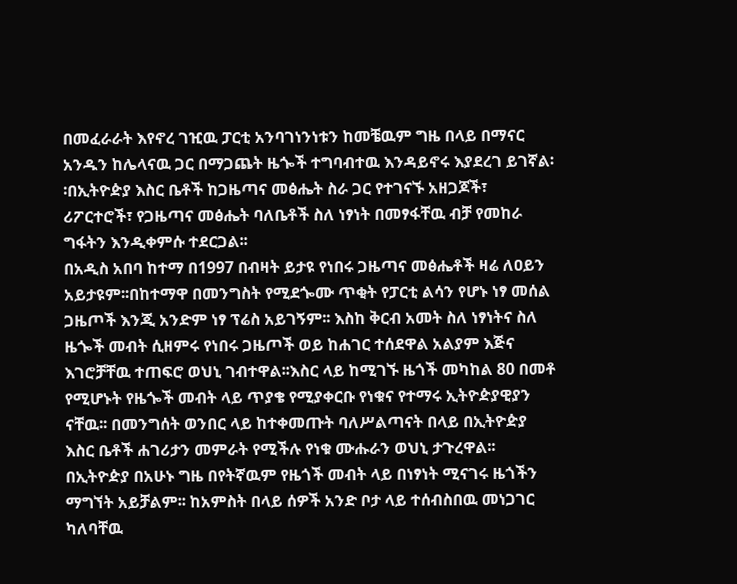በመፈራራት እየኖረ ገዢዉ ፓርቲ አንባገነንነቱን ከመቼዉም ግዜ በላይ በማናር አንዱን ከሌላናዉ ጋር በማጋጨት ዜጐች ተግባብተዉ እንዳይኖሩ እያደረገ ይገኛል፡፡በኢትዮዽያ እስር ቤቶች ከጋዜጣና መፅሔት ስራ ጋር የተገናኙ አዘጋጆች፣ ሪፖርተሮች፣ የጋዜጣና መፅሔት ባለቤቶች ስለ ነፃነት በመፃፋቸዉ ብቻ የመከራ ግፋትን እንዲቀምሱ ተደርጋል፡፡
በአዲስ አበባ ከተማ በ1997 በብዛት ይታዩ የነበሩ ጋዜጣና መፅሔቶች ዛሬ ለዐይን አይታዩም፡፡በከተማዋ በመንግስት የሚደጐሙ ጥቂት የፓርቲ ልሳን የሆኑ ነፃ መሰል ጋዜጦች እንጂ አንድም ነፃ ፕሬስ አይገኝም፡፡ እስከ ቅርብ አመት ስለ ነፃነትና ስለ ዜጐች መብት ሲዘምሩ የነበሩ ጋዜጦች ወይ ከሐገር ተሰደዋል አልያም እጅና እገሮቻቸዉ ተጠፍሮ ወህኒ ገብተዋል፡፡እስር ላይ ከሚገኙ ዜጎች መካከል 80 በመቶ የሚሆኑት የዜጐች መብት ላይ ጥያቄ የሚያቀርቡ የነቁና የተማሩ ኢትዮዽያዊያን ናቸዉ፡፡ በመንግሰት ወንበር ላይ ከተቀመጡት ባለሥልጣናት በላይ በኢትዮዽያ እስር ቤቶች ሐገሪታን መምራት የሚችሉ የነቁ ሙሑራን ወህኒ ታጉረዋል፡፡
በኢትዮዽያ በአሁኑ ግዜ በየትኛዉም የዜጎች መብት ላይ በነፃነት ሚናገሩ ዜጎችን ማግኘት አይቻልም፡፡ ከአምስት በላይ ሰዎች አንድ ቦታ ላይ ተሰብስበዉ መነጋገር ካለባቸዉ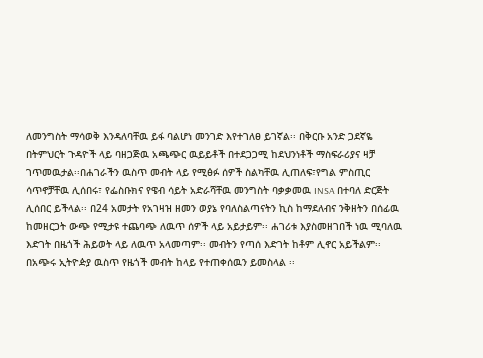ለመንግስት ማሳወቅ እንዳለባቸዉ ይፋ ባልሆነ መንገድ እየተገለፀ ይገኛል፡፡ በቅርቡ አንድ ጋደኛዬ በትምህርት ጉዳዮች ላይ ባዘጋጅዉ አጫጭር ዉይይቶች በተደጋጋሚ ከደህንነቶች ማስፍራሪያና ዛቻ ገጥመዉታል፡፡በሐገራችን ዉስጥ መብት ላይ የሚፅፉ ሰዎች ስልካቸዉ ሊጠለፍ፣የግል ምስጢር ሳጥኖቻቸዉ ሊሰበሩ፣ የፌስቡክና የዌብ ሳይት አድራሻቸዉ መንግስት ባቃቃመዉ INSA በተባለ ድርጅት ሊሰበር ይችላል፡፡ በ24 አመታት የአገዛዝ ዘመን ወያኔ የባለስልጣናትን ኪስ ከማደለብና ንቅዘትን በሰፊዉ ከመዘርጋት ውጭ የሚታዩ ተጨባጭ ለዉጥ ሰዎች ላይ አይታይም፡፡ ሐገሪቱ እያስመዘገበች ነዉ ሚባለዉ እድገት በዜጎች ሕይወት ላይ ለዉጥ አላመጣም፡፡ መብትን የጣሰ እድገት ከቶም ሊኖር አይችልም፡፡
በአጭሩ ኢትዮዽያ ዉስጥ የዜጎች መብት ከላይ የተጠቀሰዉን ይመስላል ፡፡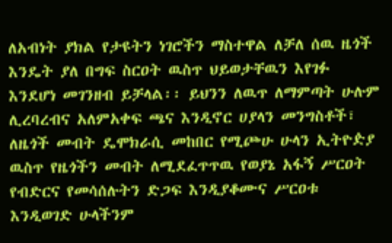ለአብነት ያክል የታዩትን ነገሮችን ማስተዋል ለቻለ ሰዉ ዜጎች እንዴት ያለ በግፍ ስርዐት ዉስጥ ህይወታቸዉን እየገፉ እንደሆነ መገንዘብ ይቻላል፡፡ ይህንን ለዉጥ ለማምጣት ሁሉም ሊረባረብና አለምአቀፍ ጫና እንዲኖር ሀያላን መንግስቶች፣ ለዜጎች መብት ዴሞክራሲ መከበር የሚጮሁ ሁላን ኢትዮዽያ ዉስጥ የዜጎችን መብት ለሚደፈጥጥዉ የወያኔ አፋኝ ሥርዐት የብድርና የመሳሰሉትን ድጋፍ እንዲያቆሙና ሥርዐቱ እንዲወገድ ሁላችንም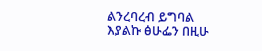ልንረባረብ ይግባል እያልኩ ፅሁፌን በዚሁ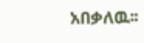አበቃለዉ፡፡